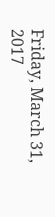Friday, March 31, 2017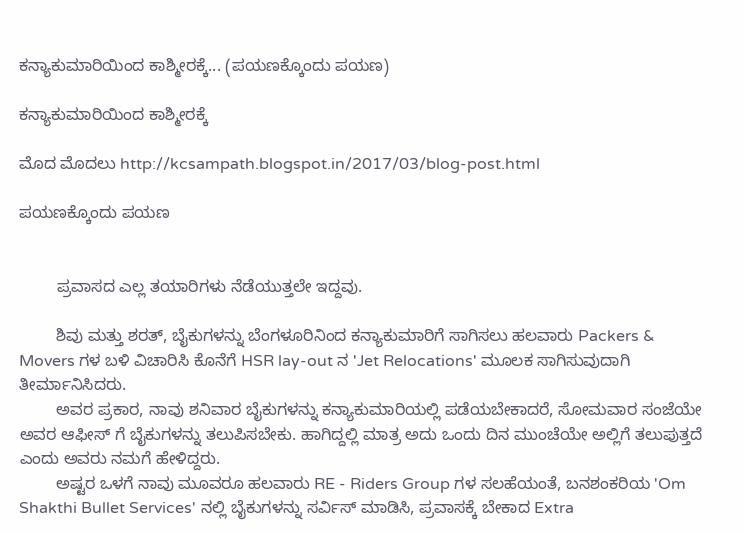ಕನ್ಯಾಕುಮಾರಿಯಿಂದ ಕಾಶ್ಮೀರಕ್ಕೆ... (ಪಯಣಕ್ಕೊಂದು ಪಯಣ)

ಕನ್ಯಾಕುಮಾರಿಯಿಂದ ಕಾಶ್ಮೀರಕ್ಕೆ

ಮೊದ ಮೊದಲು http://kcsampath.blogspot.in/2017/03/blog-post.html

ಪಯಣಕ್ಕೊಂದು ಪಯಣ


        ಪ್ರವಾಸದ ಎಲ್ಲ ತಯಾರಿಗಳು ನೆಡೆಯುತ್ತಲೇ ಇದ್ದವು.

        ಶಿವು ಮತ್ತು ಶರತ್, ಬೈಕುಗಳನ್ನು ಬೆಂಗಳೂರಿನಿಂದ ಕನ್ಯಾಕುಮಾರಿಗೆ ಸಾಗಿಸಲು ಹಲವಾರು Packers & Movers ಗಳ ಬಳಿ ವಿಚಾರಿಸಿ ಕೊನೆಗೆ HSR lay-out ನ 'Jet Relocations' ಮೂಲಕ ಸಾಗಿಸುವುದಾಗಿ ತೀರ್ಮಾನಿಸಿದರು.
        ಅವರ ಪ್ರಕಾರ, ನಾವು ಶನಿವಾರ ಬೈಕುಗಳನ್ನು ಕನ್ಯಾಕುಮಾರಿಯಲ್ಲಿ ಪಡೆಯಬೇಕಾದರೆ, ಸೋಮವಾರ ಸಂಜೆಯೇ ಅವರ ಆಫೀಸ್ ಗೆ ಬೈಕುಗಳನ್ನು ತಲುಪಿಸಬೇಕು. ಹಾಗಿದ್ದಲ್ಲಿ ಮಾತ್ರ ಅದು ಒಂದು ದಿನ ಮುಂಚೆಯೇ ಅಲ್ಲಿಗೆ ತಲುಪುತ್ತದೆ ಎಂದು ಅವರು ನಮಗೆ ಹೇಳಿದ್ದರು.
        ಅಷ್ಟರ ಒಳಗೆ ನಾವು ಮೂವರೂ ಹಲವಾರು RE - Riders Group ಗಳ ಸಲಹೆಯಂತೆ, ಬನಶಂಕರಿಯ 'Om Shakthi Bullet Services' ನಲ್ಲಿ ಬೈಕುಗಳನ್ನು ಸರ್ವಿಸ್ ಮಾಡಿಸಿ, ಪ್ರವಾಸಕ್ಕೆ ಬೇಕಾದ Extra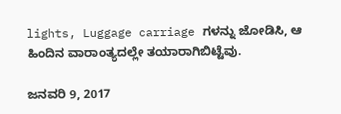lights, Luggage carriage ಗಳನ್ನು ಜೋಡಿಸಿ, ಆ ಹಿಂದಿನ ವಾರಾಂತ್ಯದಲ್ಲೇ ತಯಾರಾಗಿಬಿಟ್ಟೆವು.

ಜನವರಿ 9, 2017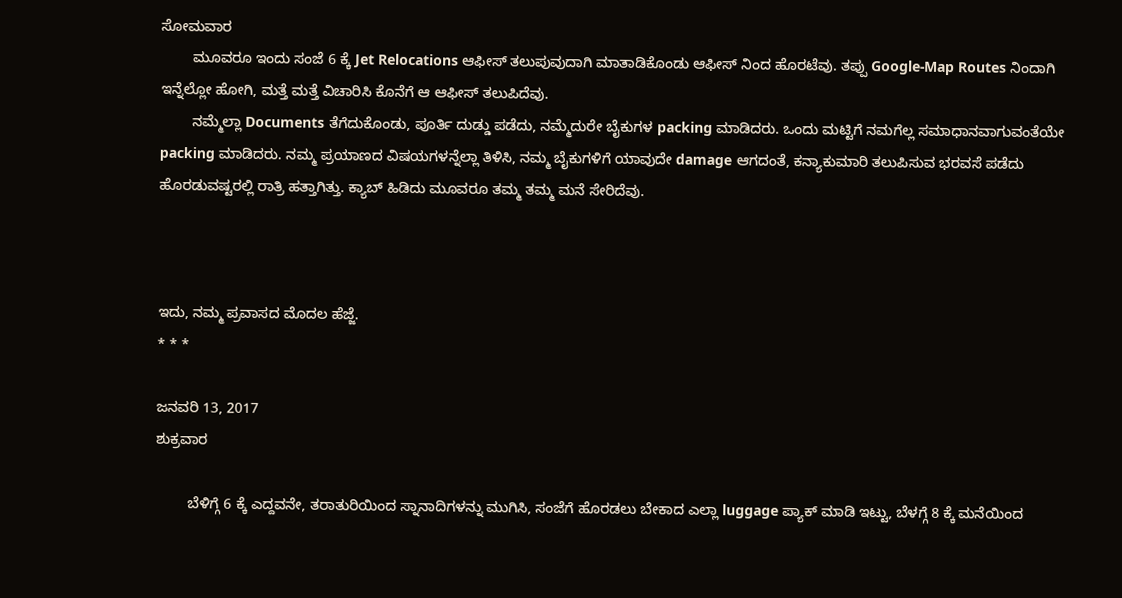ಸೋಮವಾರ
        ಮೂವರೂ ಇಂದು ಸಂಜೆ 6 ಕ್ಕೆ Jet Relocations ಆಫೀಸ್ ತಲುಪುವುದಾಗಿ ಮಾತಾಡಿಕೊಂಡು ಆಫೀಸ್ ನಿಂದ ಹೊರಟೆವು. ತಪ್ಪು Google-Map Routes ನಿಂದಾಗಿ ಇನ್ನೆಲ್ಲೋ ಹೋಗಿ, ಮತ್ತೆ ಮತ್ತೆ ವಿಚಾರಿಸಿ ಕೊನೆಗೆ ಆ ಆಫೀಸ್ ತಲುಪಿದೆವು.
        ನಮ್ಮೆಲ್ಲಾ Documents ತೆಗೆದುಕೊಂಡು, ಪೂರ್ತಿ ದುಡ್ಡು ಪಡೆದು, ನಮ್ಮೆದುರೇ ಬೈಕುಗಳ packing ಮಾಡಿದರು. ಒಂದು ಮಟ್ಟಿಗೆ ನಮಗೆಲ್ಲ ಸಮಾಧಾನವಾಗುವಂತೆಯೇ packing ಮಾಡಿದರು. ನಮ್ಮ ಪ್ರಯಾಣದ ವಿಷಯಗಳನ್ನೆಲ್ಲಾ ತಿಳಿಸಿ, ನಮ್ಮ ಬೈಕುಗಳಿಗೆ ಯಾವುದೇ damage ಆಗದಂತೆ, ಕನ್ಯಾಕುಮಾರಿ ತಲುಪಿಸುವ ಭರವಸೆ ಪಡೆದು ಹೊರಡುವಷ್ಟರಲ್ಲಿ ರಾತ್ರಿ ಹತ್ತಾಗಿತ್ತು. ಕ್ಯಾಬ್ ಹಿಡಿದು ಮೂವರೂ ತಮ್ಮ ತಮ್ಮ ಮನೆ ಸೇರಿದೆವು.



ಇದು, ನಮ್ಮ ಪ್ರವಾಸದ ಮೊದಲ ಹೆಜ್ಜೆ.
* * *

ಜನವರಿ 13, 2017
ಶುಕ್ರವಾರ

        ಬೆಳಿಗ್ಗೆ 6 ಕ್ಕೆ ಎದ್ದವನೇ, ತರಾತುರಿಯಿಂದ ಸ್ನಾನಾದಿಗಳನ್ನು ಮುಗಿಸಿ, ಸಂಜೆಗೆ ಹೊರಡಲು ಬೇಕಾದ ಎಲ್ಲಾ luggage ಪ್ಯಾಕ್ ಮಾಡಿ ಇಟ್ಟು, ಬೆಳಗ್ಗೆ 8 ಕ್ಕೆ ಮನೆಯಿಂದ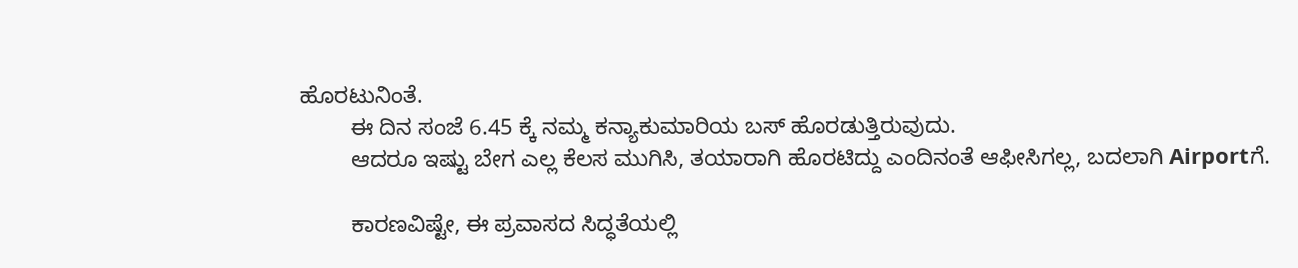ಹೊರಟುನಿಂತೆ.
        ಈ ದಿನ ಸಂಜೆ 6.45 ಕ್ಕೆ ನಮ್ಮ ಕನ್ಯಾಕುಮಾರಿಯ ಬಸ್ ಹೊರಡುತ್ತಿರುವುದು.
        ಆದರೂ ಇಷ್ಟು ಬೇಗ ಎಲ್ಲ ಕೆಲಸ ಮುಗಿಸಿ, ತಯಾರಾಗಿ ಹೊರಟಿದ್ದು ಎಂದಿನಂತೆ ಆಫೀಸಿಗಲ್ಲ, ಬದಲಾಗಿ Airportಗೆ.

        ಕಾರಣವಿಷ್ಟೇ, ಈ ಪ್ರವಾಸದ ಸಿದ್ಧತೆಯಲ್ಲಿ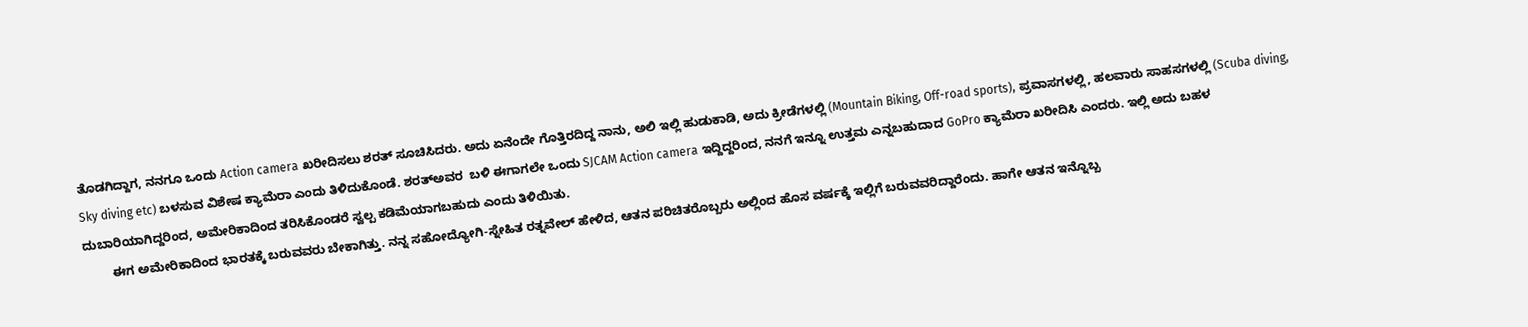ತೊಡಗಿದ್ದಾಗ, ನನಗೂ ಒಂದು Action camera ಖರೀದಿಸಲು ಶರತ್ ಸೂಚಿಸಿದರು. ಅದು ಏನೆಂದೇ ಗೊತ್ತಿರದಿದ್ದ ನಾನು, ಅಲಿ ಇಲ್ಲಿ ಹುಡುಕಾಡಿ, ಅದು ಕ್ರೀಡೆಗಳಲ್ಲಿ (Mountain Biking, Off-road sports), ಪ್ರವಾಸಗಳಲ್ಲಿ, ಹಲವಾರು ಸಾಹಸಗಳಲ್ಲಿ (Scuba diving, Sky diving etc) ಬಳಸುವ ವಿಶೇಷ ಕ್ಯಾಮೆರಾ ಎಂದು ತಿಳಿದುಕೊಂಡೆ. ಶರತ್ಅವರ  ಬಳಿ ಈಗಾಗಲೇ ಒಂದು SJCAM Action camera ಇದ್ದಿದ್ದರಿಂದ, ನನಗೆ ಇನ್ನೂ ಉತ್ತಮ ಎನ್ನಬಹುದಾದ GoPro ಕ್ಯಾಮೆರಾ ಖರೀದಿಸಿ ಎಂದರು. ಇಲ್ಲಿ ಅದು ಬಹಳ ದುಬಾರಿಯಾಗಿದ್ದರಿಂದ, ಅಮೇರಿಕಾದಿಂದ ತರಿಸಿಕೊಂಡರೆ ಸ್ವಲ್ಪ ಕಡಿಮೆಯಾಗಬಹುದು ಎಂದು ತಿಳಿಯಿತು.
        ಈಗ ಅಮೇರಿಕಾದಿಂದ ಭಾರತಕ್ಕೆ ಬರುವವರು ಬೇಕಾಗಿತ್ತು. ನನ್ನ ಸಹೋದ್ಯೋಗಿ-ಸ್ನೇಹಿತ ರತ್ನವೇಲ್ ಹೇಳಿದ, ಆತನ ಪರಿಚಿತರೊಬ್ಬರು ಅಲ್ಲಿಂದ ಹೊಸ ವರ್ಷಕ್ಕೆ ಇಲ್ಲಿಗೆ ಬರುವವರಿದ್ದಾರೆಂದು. ಹಾಗೇ ಆತನ ಇನ್ನೊಬ್ಬ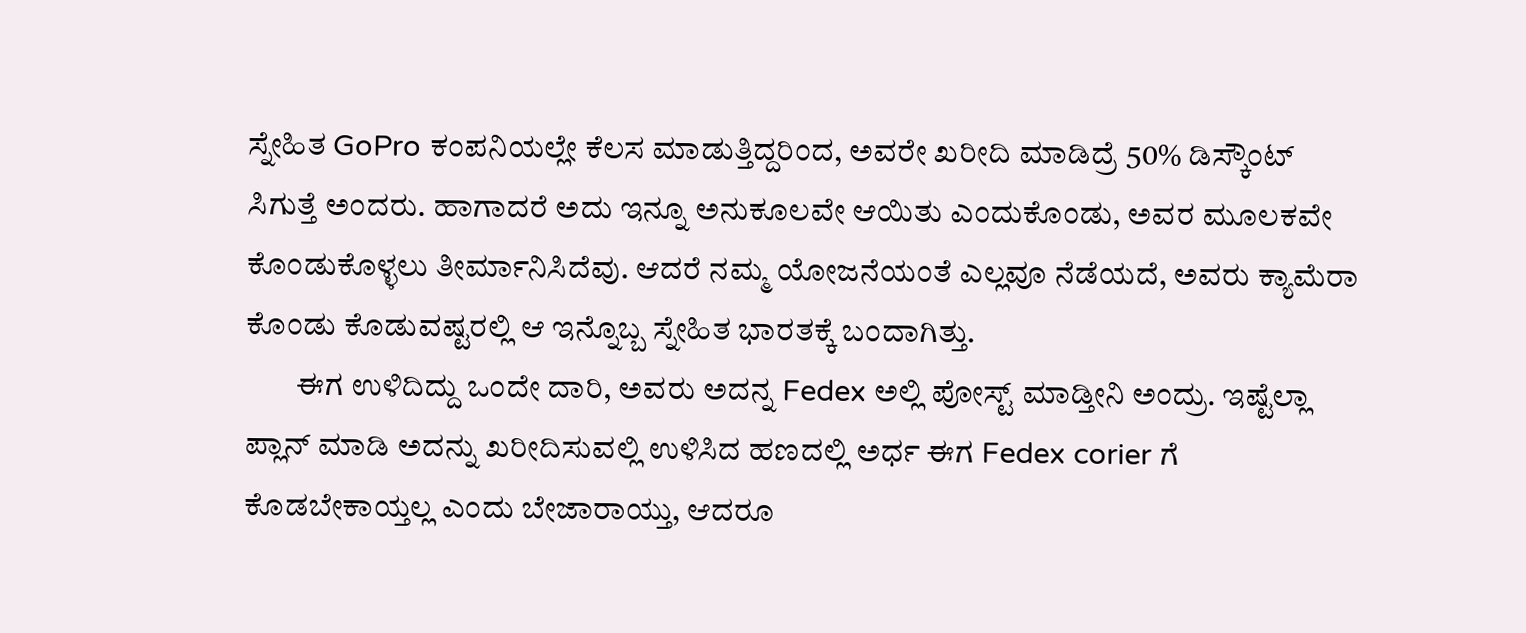ಸ್ನೇಹಿತ GoPro ಕಂಪನಿಯಲ್ಲೇ ಕೆಲಸ ಮಾಡುತ್ತಿದ್ದರಿಂದ, ಅವರೇ ಖರೀದಿ ಮಾಡಿದ್ರೆ 50% ಡಿಸ್ಕೌಂಟ್ ಸಿಗುತ್ತೆ ಅಂದರು. ಹಾಗಾದರೆ ಅದು ಇನ್ನೂ ಅನುಕೂಲವೇ ಆಯಿತು ಎಂದುಕೊಂಡು, ಅವರ ಮೂಲಕವೇ ಕೊಂಡುಕೊಳ್ಳಲು ತೀರ್ಮಾನಿಸಿದೆವು. ಆದರೆ ನಮ್ಮ ಯೋಜನೆಯಂತೆ ಎಲ್ಲವೂ ನೆಡೆಯದೆ, ಅವರು ಕ್ಯಾಮೆರಾ ಕೊಂಡು ಕೊಡುವಷ್ಟರಲ್ಲಿ ಆ ಇನ್ನೊಬ್ಬ ಸ್ನೇಹಿತ ಭಾರತಕ್ಕೆ ಬಂದಾಗಿತ್ತು.
        ಈಗ ಉಳಿದಿದ್ದು ಒಂದೇ ದಾರಿ, ಅವರು ಅದನ್ನ Fedex ಅಲ್ಲಿ ಪೋಸ್ಟ್ ಮಾಡ್ತೀನಿ ಅಂದ್ರು. ಇಷ್ಟೆಲ್ಲಾ ಪ್ಲಾನ್ ಮಾಡಿ ಅದನ್ನು ಖರೀದಿಸುವಲ್ಲಿ ಉಳಿಸಿದ ಹಣದಲ್ಲಿ ಅರ್ಧ ಈಗ Fedex corier ಗೆ ಕೊಡಬೇಕಾಯ್ತಲ್ಲ ಎಂದು ಬೇಜಾರಾಯ್ತು, ಆದರೂ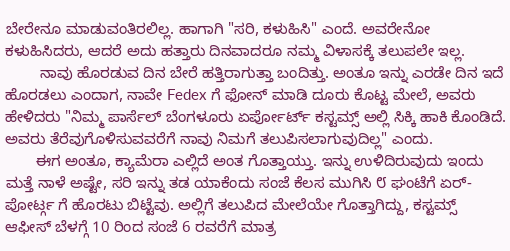ಬೇರೇನೂ ಮಾಡುವಂತಿರಲಿಲ್ಲ. ಹಾಗಾಗಿ "ಸರಿ, ಕಳುಹಿಸಿ" ಎಂದೆ. ಅವರೇನೋ ಕಳುಹಿಸಿದರು, ಆದರೆ ಅದು ಹತ್ತಾರು ದಿನವಾದರೂ ನಮ್ಮ ವಿಳಾಸಕ್ಕೆ ತಲುಪಲೇ ಇಲ್ಲ.
        ನಾವು ಹೊರಡುವ ದಿನ ಬೇರೆ ಹತ್ತಿರಾಗುತ್ತಾ ಬಂದಿತ್ತು. ಅಂತೂ ಇನ್ನು ಎರಡೇ ದಿನ ಇದೆ ಹೊರಡಲು ಎಂದಾಗ, ನಾವೇ Fedex ಗೆ ಫೋನ್ ಮಾಡಿ ದೂರು ಕೊಟ್ಟ ಮೇಲೆ, ಅವರು ಹೇಳಿದರು "ನಿಮ್ಮ ಪಾರ್ಸೆಲ್ ಬೆಂಗಳೂರು ಏರ್ಪೋರ್ಟ್ ಕಸ್ಟಮ್ಸ್ ಅಲ್ಲಿ ಸಿಕ್ಕಿ ಹಾಕಿ ಕೊಂಡಿದೆ. ಅವರು ತೆರೆವುಗೊಳಿಸುವವರೆಗೆ ನಾವು ನಿಮಗೆ ತಲುಪಿಸಲಾಗುವುದಿಲ್ಲ" ಎಂದು.
       ಈಗ ಅಂತೂ, ಕ್ಯಾಮೆರಾ ಎಲ್ಲಿದೆ ಅಂತ ಗೊತ್ತಾಯ್ತು. ಇನ್ನು ಉಳಿದಿರುವುದು ಇಂದು ಮತ್ತೆ ನಾಳೆ ಅಷ್ಟೇ, ಸರಿ ಇನ್ನು ತಡ ಯಾಕೆಂದು ಸಂಜೆ ಕೆಲಸ ಮುಗಿಸಿ ೮ ಘಂಟೆಗೆ ಏರ್-ಪೋರ್ಟ್ಗ ಗೆ ಹೊರಟು ಬಿಟ್ಟೆವು. ಅಲ್ಲಿಗೆ ತಲುಪಿದ ಮೇಲೆಯೇ ಗೊತ್ತಾಗಿದ್ದು, ಕಸ್ಟಮ್ಸ್ ಆಫೀಸ್ ಬೆಳಗ್ಗೆ 10 ರಿಂದ ಸಂಜೆ 6 ರವರೆಗೆ ಮಾತ್ರ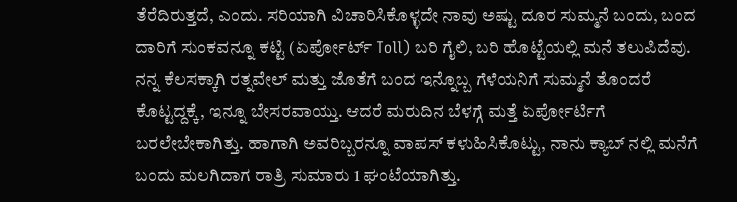ತೆರೆದಿರುತ್ತದೆ, ಎಂದು. ಸರಿಯಾಗಿ ವಿಚಾರಿಸಿಕೊಳ್ಳದೇ ನಾವು ಅಷ್ಟು ದೂರ ಸುಮ್ಮನೆ ಬಂದು, ಬಂದ ದಾರಿಗೆ ಸುಂಕವನ್ನೂ ಕಟ್ಟಿ (ಏರ್ಪೋರ್ಟ್ Toll) ಬರಿ ಗೈಲಿ, ಬರಿ ಹೊಟ್ಟೆಯಲ್ಲಿ ಮನೆ ತಲುಪಿದೆವು. ನನ್ನ ಕೆಲಸಕ್ಕಾಗಿ ರತ್ನವೇಲ್ ಮತ್ತು ಜೊತೆಗೆ ಬಂದ ಇನ್ನೊಬ್ಬ ಗೆಳೆಯನಿಗೆ ಸುಮ್ಮನೆ ತೊಂದರೆ ಕೊಟ್ಟದ್ದಕ್ಕೆ, ಇನ್ನೂ ಬೇಸರವಾಯ್ತು. ಆದರೆ ಮರುದಿನ ಬೆಳಗ್ಗೆ ಮತ್ತೆ ಏರ್ಪೋರ್ಟಿಗೆ ಬರಲೇಬೇಕಾಗಿತ್ತು. ಹಾಗಾಗಿ ಅವರಿಬ್ಬರನ್ನೂ ವಾಪಸ್ ಕಳುಹಿಸಿಕೊಟ್ಟು, ನಾನು ಕ್ಯಾಬ್ ನಲ್ಲಿ ಮನೆಗೆ ಬಂದು ಮಲಗಿದಾಗ ರಾತ್ರಿ ಸುಮಾರು 1 ಘಂಟೆಯಾಗಿತ್ತು.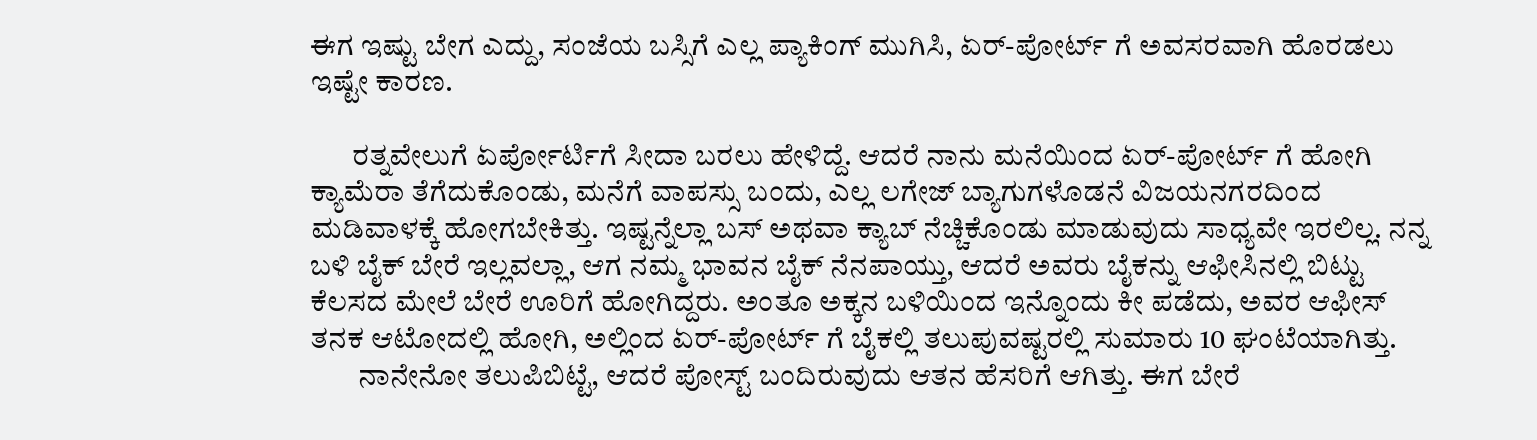ಈಗ ಇಷ್ಟು ಬೇಗ ಎದ್ದು, ಸಂಜೆಯ ಬಸ್ಸಿಗೆ ಎಲ್ಲ ಪ್ಯಾಕಿಂಗ್ ಮುಗಿಸಿ, ಏರ್-ಪೋರ್ಟ್ ಗೆ ಅವಸರವಾಗಿ ಹೊರಡಲು ಇಷ್ಟೇ ಕಾರಣ.

       ರತ್ನವೇಲುಗೆ ಏರ್ಪೋರ್ಟಿಗೆ ಸೀದಾ ಬರಲು ಹೇಳಿದ್ದೆ. ಆದರೆ ನಾನು ಮನೆಯಿಂದ ಏರ್-ಪೋರ್ಟ್ ಗೆ ಹೋಗಿ ಕ್ಯಾಮೆರಾ ತೆಗೆದುಕೊಂಡು, ಮನೆಗೆ ವಾಪಸ್ಸು ಬಂದು, ಎಲ್ಲ ಲಗೇಜ್ ಬ್ಯಾಗುಗಳೊಡನೆ ವಿಜಯನಗರದಿಂದ ಮಡಿವಾಳಕ್ಕೆ ಹೋಗಬೇಕಿತ್ತು. ಇಷ್ಟನ್ನೆಲ್ಲಾ ಬಸ್ ಅಥವಾ ಕ್ಯಾಬ್ ನೆಚ್ಚಿಕೊಂಡು ಮಾಡುವುದು ಸಾಧ್ಯವೇ ಇರಲಿಲ್ಲ. ನನ್ನ ಬಳಿ ಬೈಕ್ ಬೇರೆ ಇಲ್ಲವಲ್ಲಾ, ಆಗ ನಮ್ಮ ಭಾವನ ಬೈಕ್ ನೆನಪಾಯ್ತು, ಆದರೆ ಅವರು ಬೈಕನ್ನು ಆಫೀಸಿನಲ್ಲಿ ಬಿಟ್ಟು ಕೆಲಸದ ಮೇಲೆ ಬೇರೆ ಊರಿಗೆ ಹೋಗಿದ್ದರು. ಅಂತೂ ಅಕ್ಕನ ಬಳಿಯಿಂದ ಇನ್ನೊಂದು ಕೀ ಪಡೆದು, ಅವರ ಆಫೀಸ್ ತನಕ ಆಟೋದಲ್ಲಿ ಹೋಗಿ, ಅಲ್ಲಿಂದ ಏರ್-ಪೋರ್ಟ್ ಗೆ ಬೈಕಲ್ಲಿ ತಲುಪುವಷ್ಟರಲ್ಲಿ ಸುಮಾರು 10 ಘಂಟೆಯಾಗಿತ್ತು.
        ನಾನೇನೋ ತಲುಪಿಬಿಟ್ಟೆ, ಆದರೆ ಪೋಸ್ಟ್ ಬಂದಿರುವುದು ಆತನ ಹೆಸರಿಗೆ ಆಗಿತ್ತು. ಈಗ ಬೇರೆ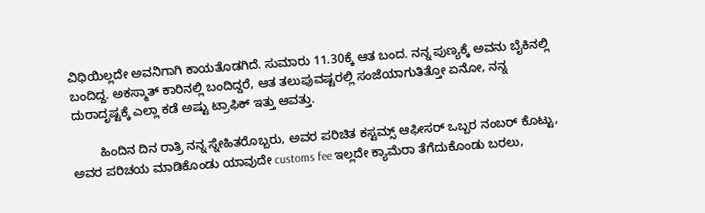ವಿಧಿಯಿಲ್ಲದೇ ಅವನಿಗಾಗಿ ಕಾಯತೊಡಗಿದೆ. ಸುಮಾರು 11.30ಕ್ಕೆ ಆತ ಬಂದ. ನನ್ನ ಪುಣ್ಯಕ್ಕೆ ಅವನು ಬೈಕಿನಲ್ಲಿ ಬಂದಿದ್ದ. ಅಕಸ್ಮಾತ್ ಕಾರಿನಲ್ಲಿ ಬಂದಿದ್ದರೆ, ಆತ ತಲುಪುವಷ್ಟರಲ್ಲಿ ಸಂಜೆಯಾಗುತಿತ್ತೋ ಏನೋ, ನನ್ನ ದುರಾದೃಷ್ಟಕ್ಕೆ ಎಲ್ಲಾ ಕಡೆ ಅಷ್ಟು ಟ್ರಾಫಿಕ್ ಇತ್ತು ಆವತ್ತು.

        ಹಿಂದಿನ ದಿನ ರಾತ್ರಿ ನನ್ನ ಸ್ನೇಹಿತರೊಬ್ಬರು, ಅವರ ಪರಿಚಿತ ಕಸ್ಟಮ್ಸ್ ಆಫೀಸರ್ ಒಬ್ಬರ ನಂಬರ್ ಕೊಟ್ಟು, ಅವರ ಪರಿಚಯ ಮಾಡಿಕೊಂಡು ಯಾವುದೇ customs fee ಇಲ್ಲದೇ ಕ್ಯಾಮೆರಾ ತೆಗೆದುಕೊಂಡು ಬರಲು,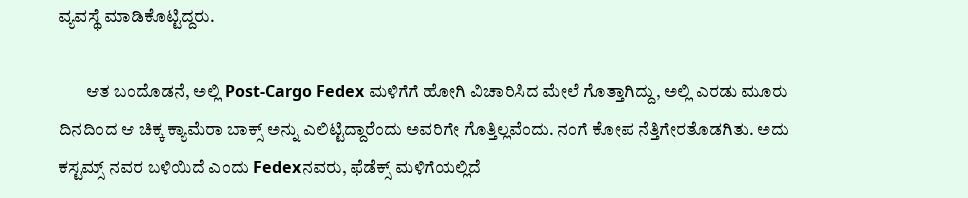ವ್ಯವಸ್ಥೆ ಮಾಡಿಕೊಟ್ಟಿದ್ದರು.

        ಆತ ಬಂದೊಡನೆ, ಅಲ್ಲಿ Post-Cargo Fedex ಮಳಿಗೆಗೆ ಹೋಗಿ ವಿಚಾರಿಸಿದ ಮೇಲೆ ಗೊತ್ತಾಗಿದ್ದು, ಅಲ್ಲಿ ಎರಡು ಮೂರು ದಿನದಿಂದ ಆ ಚಿಕ್ಕ ಕ್ಯಾಮೆರಾ ಬಾಕ್ಸ್ ಅನ್ನು ಎಲಿಟ್ಟಿದ್ದಾರೆಂದು ಅವರಿಗೇ ಗೊತ್ತಿಲ್ಲವೆಂದು. ನಂಗೆ ಕೋಪ ನೆತ್ತಿಗೇರತೊಡಗಿತು. ಅದು ಕಸ್ಟಮ್ಸ್ ನವರ ಬಳಿಯಿದೆ ಎಂದು Fedexನವರು, ಫೆಡೆಕ್ಸ್ ಮಳಿಗೆಯಲ್ಲಿದೆ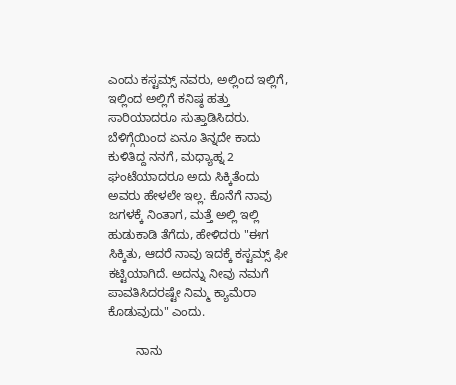ಎಂದು ಕಸ್ಟಮ್ಸ್ ನವರು, ಅಲ್ಲಿಂದ ಇಲ್ಲಿಗೆ, ಇಲ್ಲಿಂದ ಅಲ್ಲಿಗೆ ಕನಿಷ್ಠ ಹತ್ತು ಸಾರಿಯಾದರೂ ಸುತ್ತಾಡಿಸಿದರು. ಬೆಳಿಗ್ಗೆಯಿಂದ ಏನೂ ತಿನ್ನದೇ ಕಾದು ಕುಳಿತಿದ್ದ ನನಗೆ, ಮಧ್ಯಾಹ್ನ 2 ಘಂಟೆಯಾದರೂ ಅದು ಸಿಕ್ಕಿತೆಂದು ಅವರು ಹೇಳಲೇ ಇಲ್ಲ. ಕೊನೆಗೆ ನಾವು ಜಗಳಕ್ಕೆ ನಿಂತಾಗ, ಮತ್ತೆ ಅಲ್ಲಿ ಇಲ್ಲಿ ಹುಡುಕಾಡಿ ತೆಗೆದು, ಹೇಳಿದರು "ಈಗ ಸಿಕ್ಕಿತು, ಆದರೆ ನಾವು ಇದಕ್ಕೆ ಕಸ್ಟಮ್ಸ್ ಫೀ ಕಟ್ಟಿಯಾಗಿದೆ. ಅದನ್ನು ನೀವು ನಮಗೆ ಪಾವತಿಸಿದರಷ್ಟೇ ನಿಮ್ಮ ಕ್ಯಾಮೆರಾ ಕೊಡುವುದು" ಎಂದು.

        ನಾನು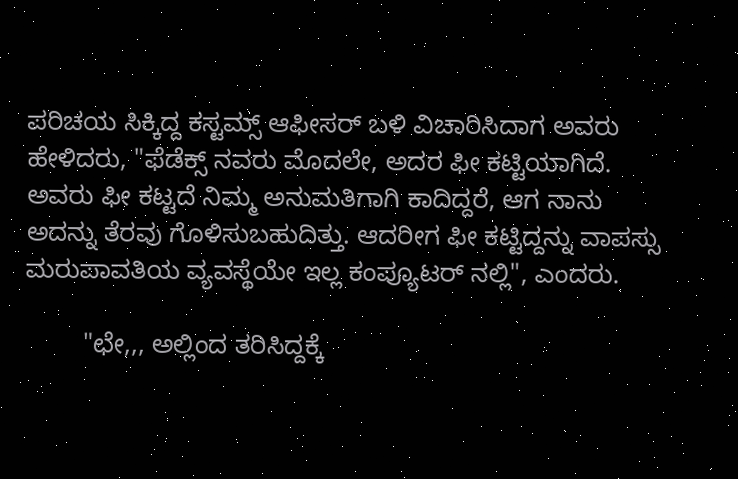ಪರಿಚಯ ಸಿಕ್ಕಿದ್ದ ಕಸ್ಟಮ್ಸ್ ಆಫೀಸರ್ ಬಳಿ ವಿಚಾರಿಸಿದಾಗ ಅವರು ಹೇಳಿದರು, "ಫೆಡೆಕ್ಸ್ ನವರು ಮೊದಲೇ, ಅದರ ಫೀ ಕಟ್ಟಿಯಾಗಿದೆ. ಅವರು ಫೀ ಕಟ್ಟದೆ ನಿಮ್ಮ ಅನುಮತಿಗಾಗಿ ಕಾದಿದ್ದರೆ, ಆಗ ನಾನು ಅದನ್ನು ತೆರವು ಗೊಳಿಸುಬಹುದಿತ್ತು. ಆದರೀಗ ಫೀ ಕಟ್ಟಿದ್ದನ್ನು ವಾಪಸ್ಸು ಮರುಪಾವತಿಯ ವ್ಯವಸ್ಥೆಯೇ ಇಲ್ಲ ಕಂಪ್ಯೂಟರ್ ನಲ್ಲಿ", ಎಂದರು.

        "ಛೇ,,, ಅಲ್ಲಿಂದ ತರಿಸಿದ್ದಕ್ಕೆ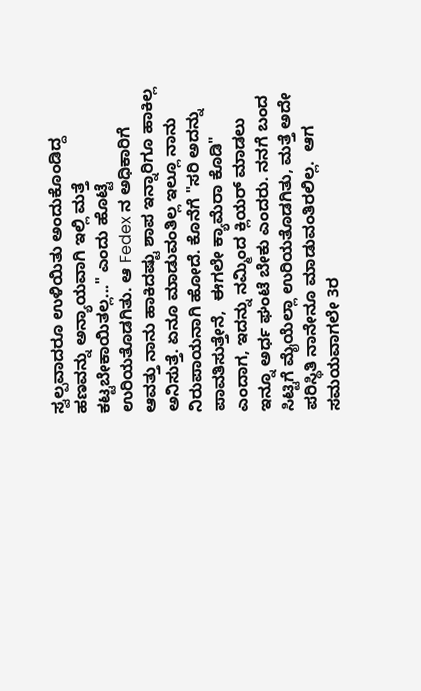ಸ್ವಲ್ಪವಾದರೂ ಉಳಿಯಿತು ಅಂದುಕೊಂಡಿದ್ದ ಹಣವನ್ನು ಅನ್ಯಾಯವಾಗಿ ಇಲ್ಲಿ ಮತ್ತೆ ಕಟ್ಟಬೇಕಾಯಿತಲ್ಲ..." ಎಂದು ಹೊಟ್ಟೆ ಉರಿಯತೊಡಗಿತು. ಆ Fedex ನ ಅಧಿಕಾರಿಗೆ ಆವತ್ತು ನಾನು ಹಾಕಿದಷ್ಟು ಶಾಪ ಇನ್ನಾರಿಗೂ ಹಾಕಿಲ್ಲ ಅನಿಸುತ್ತೆ. ಏನೂ ಮಾಡುವಂತಿಲ್ಲ ಇಲ್ಲೂ ನಾನು ನಿರುಪಾಯನಾಗಿ ಹೋದೆ. ಕೊನೆಗೆ "ಸರಿ ಅದನ್ನು ಪಾವತಿಸುತ್ತೇನೆ,  ಈಗಲೇ ಕ್ಯಾಮೆರಾ ಕೊಡಿ" ಎಂದಾಗ, ಇದನ್ನು ನಮ್ಮಿಂದ ಕ್ಲಿಯರ್ ಮಾಡಲು ಇನ್ನೂ ಅರ್ಧ ಘಂಟೆ ಬೇಕು ಎಂದರು. ನನಗೆ ಬಂದ ಸಿಟ್ಟಿಗೆ ಮೈಯೆಲ್ಲಾ ಉರಿಯತೊಡಗಿತು, ಮತ್ತೆ ಅದೇ ಪರಿಸ್ಥಿತಿ ನಾನೇನೂ ಮಾಡುವಂತಿರಲಿಲ್ಲ.  ಆಗ ಸಮಯವಾಗಲೇ 3ರ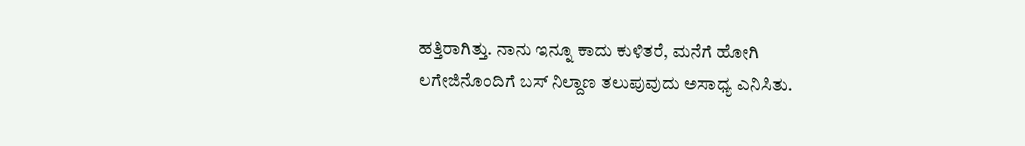ಹತ್ತಿರಾಗಿತ್ತು. ನಾನು ಇನ್ನೂ ಕಾದು ಕುಳಿತರೆ, ಮನೆಗೆ ಹೋಗಿ ಲಗೇಜಿನೊಂದಿಗೆ ಬಸ್ ನಿಲ್ದಾಣ ತಲುಪುವುದು ಅಸಾಧ್ಯ ಎನಿಸಿತು.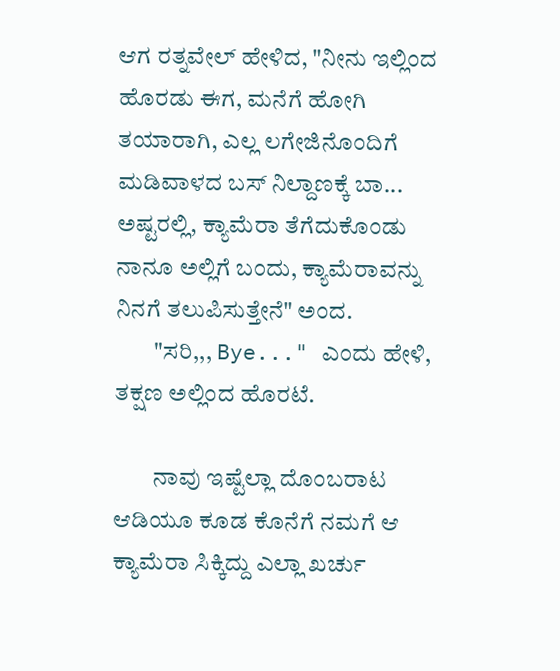ಆಗ ರತ್ನವೇಲ್ ಹೇಳಿದ, "ನೀನು ಇಲ್ಲಿಂದ ಹೊರಡು ಈಗ, ಮನೆಗೆ ಹೋಗಿ ತಯಾರಾಗಿ, ಎಲ್ಲ ಲಗೇಜಿನೊಂದಿಗೆ ಮಡಿವಾಳದ ಬಸ್ ನಿಲ್ದಾಣಕ್ಕೆ ಬಾ... ಅಷ್ಟರಲ್ಲಿ, ಕ್ಯಾಮೆರಾ ತೆಗೆದುಕೊಂಡು ನಾನೂ ಅಲ್ಲಿಗೆ ಬಂದು, ಕ್ಯಾಮೆರಾವನ್ನು ನಿನಗೆ ತಲುಪಿಸುತ್ತೇನೆ" ಅಂದ.
        "ಸರಿ,,, Bye..." ಎಂದು ಹೇಳಿ, ತಕ್ಷಣ ಅಲ್ಲಿಂದ ಹೊರಟೆ.

        ನಾವು ಇಷ್ಟೆಲ್ಲಾ ದೊಂಬರಾಟ ಆಡಿಯೂ ಕೂಡ ಕೊನೆಗೆ ನಮಗೆ ಆ ಕ್ಯಾಮೆರಾ ಸಿಕ್ಕಿದ್ದು ಎಲ್ಲಾ ಖರ್ಚು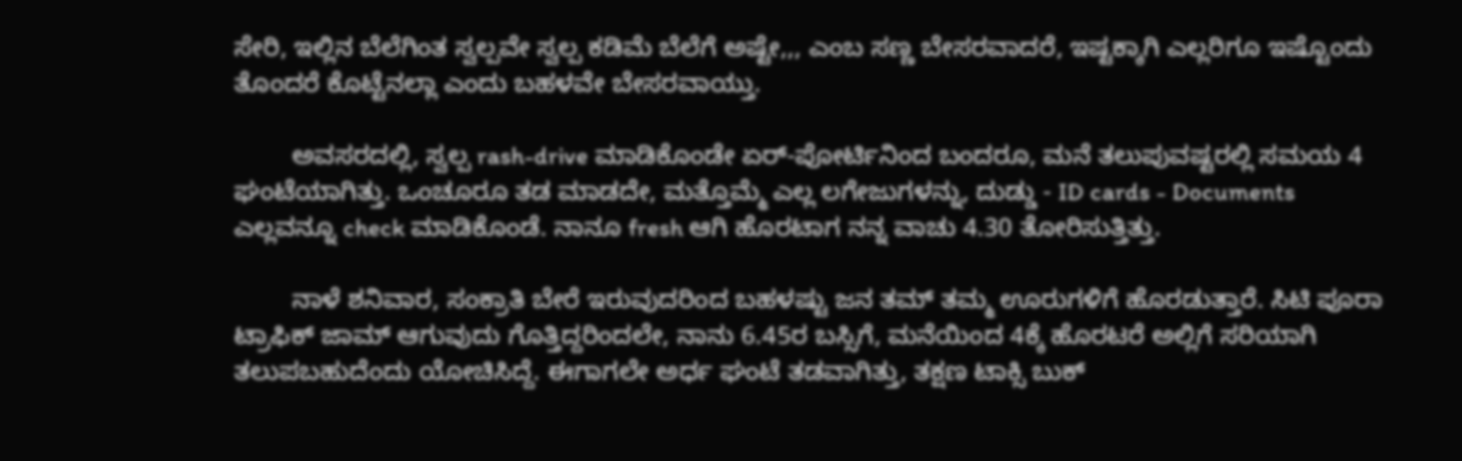ಸೇರಿ, ಇಲ್ಲಿನ ಬೆಲೆಗಿಂತ ಸ್ವಲ್ಪವೇ ಸ್ವಲ್ಪ ಕಡಿಮೆ ಬೆಲೆಗೆ ಅಷ್ಟೇ,,, ಎಂಬ ಸಣ್ಣ ಬೇಸರವಾದರೆ, ಇಷ್ಟಕ್ಕಾಗಿ ಎಲ್ಲರಿಗೂ ಇಷ್ಟೊಂದು ತೊಂದರೆ ಕೊಟ್ಟೆನಲ್ಲಾ ಎಂದು ಬಹಳವೇ ಬೇಸರವಾಯ್ತು.

        ಅವಸರದಲ್ಲಿ, ಸ್ವಲ್ಪ rash-drive ಮಾಡಿಕೊಂಡೇ ಏರ್-ಪೋರ್ಟಿನಿಂದ ಬಂದರೂ, ಮನೆ ತಲುಪುವಷ್ಟರಲ್ಲಿ ಸಮಯ 4 ಘಂಟೆಯಾಗಿತ್ತು. ಒಂಚೂರೂ ತಡ ಮಾಡದೇ, ಮತ್ತೊಮ್ಮೆ ಎಲ್ಲ ಲಗೇಜುಗಳನ್ನು, ದುಡ್ಡು - ID cards - Documents ಎಲ್ಲವನ್ನೂ check ಮಾಡಿಕೊಂಡೆ. ನಾನೂ fresh ಆಗಿ ಹೊರಟಾಗ ನನ್ನ ವಾಚು 4.30 ತೋರಿಸುತ್ತಿತ್ತು.

        ನಾಳೆ ಶನಿವಾರ, ಸಂಕ್ರಾತಿ ಬೇರೆ ಇರುವುದರಿಂದ ಬಹಳಷ್ಟು ಜನ ತಮ್ ತಮ್ಮ ಊರುಗಳಿಗೆ ಹೊರಡುತ್ತಾರೆ. ಸಿಟಿ ಪೂರಾ ಟ್ರಾಫಿಕ್ ಜಾಮ್ ಆಗುವುದು ಗೊತ್ತಿದ್ದರಿಂದಲೇ, ನಾನು 6.45ರ ಬಸ್ಸಿಗೆ, ಮನೆಯಿಂದ 4ಕ್ಕೆ ಹೊರಟರೆ ಅಲ್ಲಿಗೆ ಸರಿಯಾಗಿ ತಲುಪಬಹುದೆಂದು ಯೋಚಿಸಿದ್ದೆ. ಈಗಾಗಲೇ ಅರ್ಧ ಘಂಟೆ ತಡವಾಗಿತ್ತು, ತಕ್ಷಣ ಟಾಕ್ಸಿ ಬುಕ್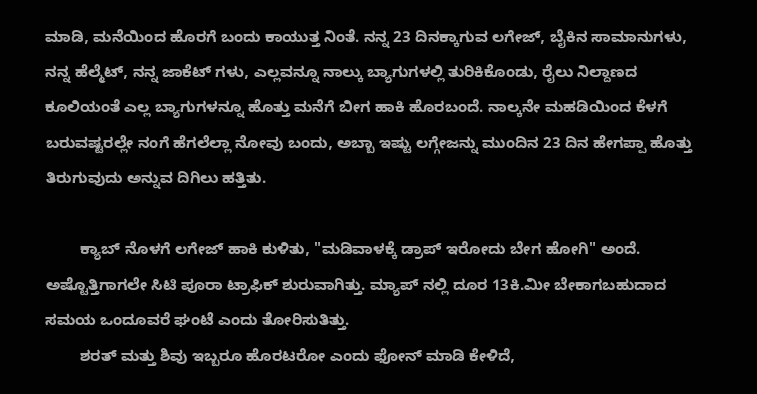ಮಾಡಿ, ಮನೆಯಿಂದ ಹೊರಗೆ ಬಂದು ಕಾಯುತ್ತ ನಿಂತೆ. ನನ್ನ 23 ದಿನಕ್ಕಾಗುವ ಲಗೇಜ್, ಬೈಕಿನ ಸಾಮಾನುಗಳು, ನನ್ನ ಹೆಲ್ಮೆಟ್, ನನ್ನ ಜಾಕೆಟ್ ಗಳು, ಎಲ್ಲವನ್ನೂ ನಾಲ್ಕು ಬ್ಯಾಗುಗಳಲ್ಲಿ ತುರಿಕಿಕೊಂಡು, ರೈಲು ನಿಲ್ದಾಣದ ಕೂಲಿಯಂತೆ ಎಲ್ಲ ಬ್ಯಾಗುಗಳನ್ನೂ ಹೊತ್ತು ಮನೆಗೆ ಬೀಗ ಹಾಕಿ ಹೊರಬಂದೆ. ನಾಲ್ಕನೇ ಮಹಡಿಯಿಂದ ಕೆಳಗೆ ಬರುವಷ್ಟರಲ್ಲೇ ನಂಗೆ ಹೆಗಲೆಲ್ಲಾ ನೋವು ಬಂದು, ಅಬ್ಬಾ ಇಷ್ಟು ಲಗ್ಗೇಜನ್ನು ಮುಂದಿನ 23 ದಿನ ಹೇಗಪ್ಪಾ ಹೊತ್ತು ತಿರುಗುವುದು ಅನ್ನುವ ದಿಗಿಲು ಹತ್ತಿತು.

        ಕ್ಯಾಬ್ ನೊಳಗೆ ಲಗೇಜ್ ಹಾಕಿ ಕುಳಿತು, "ಮಡಿವಾಳಕ್ಕೆ ಡ್ರಾಪ್ ಇರೋದು ಬೇಗ ಹೋಗಿ" ಅಂದೆ. ಅಷ್ಟೊತ್ತಿಗಾಗಲೇ ಸಿಟಿ ಪೂರಾ ಟ್ರಾಫಿಕ್ ಶುರುವಾಗಿತ್ತು. ಮ್ಯಾಪ್ ನಲ್ಲಿ ದೂರ 13ಕಿ.ಮೀ ಬೇಕಾಗಬಹುದಾದ ಸಮಯ ಒಂದೂವರೆ ಘಂಟೆ ಎಂದು ತೋರಿಸುತಿತ್ತು.
        ಶರತ್ ಮತ್ತು ಶಿವು ಇಬ್ಬರೂ ಹೊರಟರೋ ಎಂದು ಫೋನ್ ಮಾಡಿ ಕೇಳಿದೆ,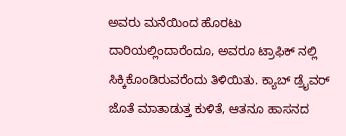ಅವರು ಮನೆಯಿಂದ ಹೊರಟು ದಾರಿಯಲ್ಲಿಂದಾರೆಂದೂ, ಅವರೂ ಟ್ರಾಫಿಕ್ ನಲ್ಲಿ ಸಿಕ್ಕಿಕೊಂಡಿರುವರೆಂದು ತಿಳಿಯಿತು. ಕ್ಯಾಬ್ ಡ್ರೈವರ್ ಜೊತೆ ಮಾತಾಡುತ್ತ ಕುಳಿತೆ, ಆತನೂ ಹಾಸನದ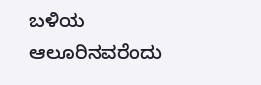ಬಳಿಯ ಆಲೂರಿನವರೆಂದು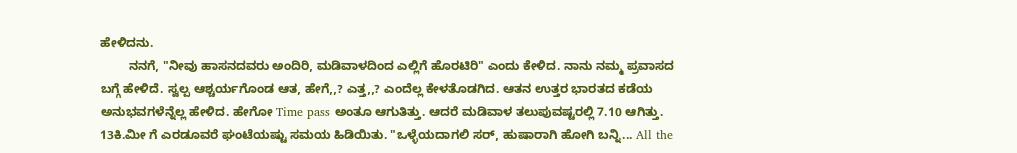ಹೇಳಿದನು.
        ನನಗೆ, "ನೀವು ಹಾಸನದವರು ಅಂದಿರಿ, ಮಡಿವಾಳದಿಂದ ಎಲ್ಲಿಗೆ ಹೊರಟಿರಿ" ಎಂದು ಕೇಳಿದ. ನಾನು ನಮ್ಮ ಪ್ರವಾಸದ ಬಗ್ಗೆ ಹೇಳಿದೆ. ಸ್ವಲ್ಪ ಆಶ್ಚರ್ಯಗೊಂಡ ಆತ, ಹೇಗೆ,,? ಎತ್ತ,,? ಎಂದೆಲ್ಲ ಕೇಳತೊಡಗಿದ. ಆತನ ಉತ್ತರ ಭಾರತದ ಕಡೆಯ ಅನುಭವಗಳೆನ್ನೆಲ್ಲ ಹೇಳಿದ. ಹೇಗೋ Time pass ಅಂತೂ ಆಗುತಿತ್ತು. ಆದರೆ ಮಡಿವಾಳ ತಲುಪುವಷ್ಟರಲ್ಲಿ 7.10 ಆಗಿತ್ತು. 13ಕಿ.ಮೀ ಗೆ ಎರಡೂವರೆ ಘಂಟೆಯಷ್ಟು ಸಮಯ ಹಿಡಿಯಿತು. "ಒಳ್ಳೆಯದಾಗಲಿ ಸರ್, ಹುಷಾರಾಗಿ ಹೋಗಿ ಬನ್ನಿ... All the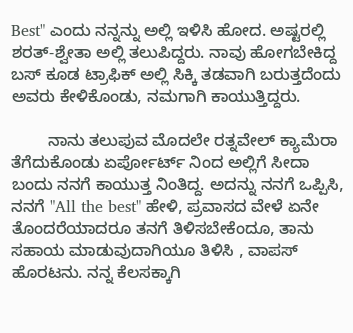Best" ಎಂದು ನನ್ನನ್ನು ಅಲ್ಲಿ ಇಳಿಸಿ ಹೋದ. ಅಷ್ಟರಲ್ಲಿ ಶರತ್-ಶ್ವೇತಾ ಅಲ್ಲಿ ತಲುಪಿದ್ದರು. ನಾವು ಹೋಗಬೇಕಿದ್ದ ಬಸ್ ಕೂಡ ಟ್ರಾಫಿಕ್ ಅಲ್ಲಿ ಸಿಕ್ಕಿ ತಡವಾಗಿ ಬರುತ್ತದೆಂದು ಅವರು ಕೇಳಿಕೊಂಡು, ನಮಗಾಗಿ ಕಾಯುತ್ತಿದ್ದರು.

        ನಾನು ತಲುಪುವ ಮೊದಲೇ ರತ್ನವೇಲ್ ಕ್ಯಾಮೆರಾ ತೆಗೆದುಕೊಂಡು ಏರ್ಪೋರ್ಟ್ ನಿಂದ ಅಲ್ಲಿಗೆ ಸೀದಾ ಬಂದು ನನಗೆ ಕಾಯುತ್ತ ನಿಂತಿದ್ದ. ಅದನ್ನು ನನಗೆ ಒಪ್ಪಿಸಿ, ನನಗೆ "All the best" ಹೇಳಿ, ಪ್ರವಾಸದ ವೇಳೆ ಏನೇ ತೊಂದರೆಯಾದರೂ ತನಗೆ ತಿಳಿಸಬೇಕೆಂದೂ, ತಾನು ಸಹಾಯ ಮಾಡುವುದಾಗಿಯೂ ತಿಳಿಸಿ , ವಾಪಸ್ ಹೊರಟನು. ನನ್ನ ಕೆಲಸಕ್ಕಾಗಿ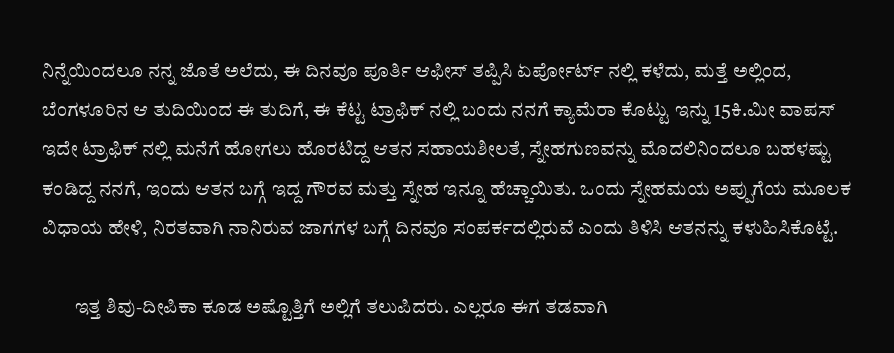ನಿನ್ನೆಯಿಂದಲೂ ನನ್ನ ಜೊತೆ ಅಲೆದು, ಈ ದಿನವೂ ಪೂರ್ತಿ ಆಫೀಸ್ ತಪ್ಪಿಸಿ ಏರ್ಪೋರ್ಟ್ ನಲ್ಲಿ ಕಳೆದು, ಮತ್ತೆ ಅಲ್ಲಿಂದ, ಬೆಂಗಳೂರಿನ ಆ ತುದಿಯಿಂದ ಈ ತುದಿಗೆ, ಈ ಕೆಟ್ಟ ಟ್ರಾಫಿಕ್ ನಲ್ಲಿ ಬಂದು ನನಗೆ ಕ್ಯಾಮೆರಾ ಕೊಟ್ಟು ಇನ್ನು 15ಕಿ.ಮೀ ವಾಪಸ್ ಇದೇ ಟ್ರಾಫಿಕ್ ನಲ್ಲಿ ಮನೆಗೆ ಹೋಗಲು ಹೊರಟಿದ್ದ ಆತನ ಸಹಾಯಶೀಲತೆ, ಸ್ನೇಹಗುಣವನ್ನು ಮೊದಲಿನಿಂದಲೂ ಬಹಳಷ್ಟು ಕಂಡಿದ್ದ ನನಗೆ, ಇಂದು ಆತನ ಬಗ್ಗೆ ಇದ್ದ ಗೌರವ ಮತ್ತು ಸ್ನೇಹ ಇನ್ನೂ ಹೆಚ್ಚಾಯಿತು. ಒಂದು ಸ್ನೇಹಮಯ ಅಪ್ಪುಗೆಯ ಮೂಲಕ ವಿಧಾಯ ಹೇಳಿ, ನಿರತವಾಗಿ ನಾನಿರುವ ಜಾಗಗಳ ಬಗ್ಗೆ ದಿನವೂ ಸಂಪರ್ಕದಲ್ಲಿರುವೆ ಎಂದು ತಿಳಿಸಿ ಆತನನ್ನು ಕಳುಹಿಸಿಕೊಟ್ಟೆ.

        ಇತ್ತ ಶಿವು-ದೀಪಿಕಾ ಕೂಡ ಅಷ್ಟೊತ್ತಿಗೆ ಅಲ್ಲಿಗೆ ತಲುಪಿದರು. ಎಲ್ಲರೂ ಈಗ ತಡವಾಗಿ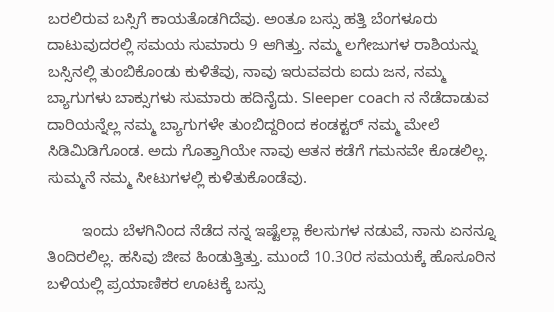ಬರಲಿರುವ ಬಸ್ಸಿಗೆ ಕಾಯತೊಡಗಿದೆವು. ಅಂತೂ ಬಸ್ಸು ಹತ್ತಿ ಬೆಂಗಳೂರು ದಾಟುವುದರಲ್ಲಿ ಸಮಯ ಸುಮಾರು 9 ಆಗಿತ್ತು. ನಮ್ಮ ಲಗೇಜುಗಳ ರಾಶಿಯನ್ನು ಬಸ್ಸಿನಲ್ಲಿ ತುಂಬಿಕೊಂಡು ಕುಳಿತೆವು, ನಾವು ಇರುವವರು ಐದು ಜನ, ನಮ್ಮ ಬ್ಯಾಗುಗಳು ಬಾಕ್ಸುಗಳು ಸುಮಾರು ಹದಿನೈದು. Sleeper coach ನ ನೆಡೆದಾಡುವ ದಾರಿಯನ್ನೆಲ್ಲ ನಮ್ಮ ಬ್ಯಾಗುಗಳೇ ತುಂಬಿದ್ದರಿಂದ ಕಂಡಕ್ಟರ್ ನಮ್ಮ ಮೇಲೆ ಸಿಡಿಮಿಡಿಗೊಂಡ. ಅದು ಗೊತ್ತಾಗಿಯೇ ನಾವು ಆತನ ಕಡೆಗೆ ಗಮನವೇ ಕೊಡಲಿಲ್ಲ. ಸುಮ್ಮನೆ ನಮ್ಮ ಸೀಟುಗಳಲ್ಲಿ ಕುಳಿತುಕೊಂಡೆವು.

        ಇಂದು ಬೆಳಗಿನಿಂದ ನೆಡೆದ ನನ್ನ ಇಷ್ಟೆಲ್ಲಾ ಕೆಲಸುಗಳ ನಡುವೆ, ನಾನು ಏನನ್ನೂ ತಿಂದಿರಲಿಲ್ಲ. ಹಸಿವು ಜೀವ ಹಿಂಡುತ್ತಿತ್ತು. ಮುಂದೆ 10.30ರ ಸಮಯಕ್ಕೆ ಹೊಸೂರಿನ ಬಳಿಯಲ್ಲಿ ಪ್ರಯಾಣಿಕರ ಊಟಕ್ಕೆ ಬಸ್ಸು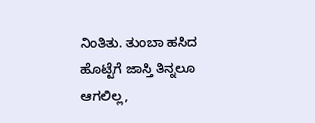ನಿಂತಿತು. ತುಂಬಾ ಹಸಿದ ಹೊಟ್ಟೆಗೆ ಜಾಸ್ತಿ ತಿನ್ನಲೂ ಆಗಲಿಲ್ಲ,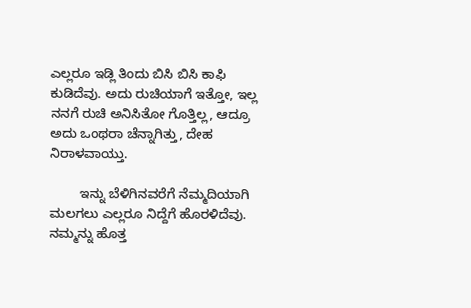ಎಲ್ಲರೂ ಇಡ್ಲಿ ತಿಂದು ಬಿಸಿ ಬಿಸಿ ಕಾಫಿ ಕುಡಿದೆವು. ಅದು ರುಚಿಯಾಗೆ ಇತ್ತೋ, ಇಲ್ಲ ನನಗೆ ರುಚಿ ಅನಿಸಿತೋ ಗೊತ್ತಿಲ್ಲ, ಆದ್ರೂ ಅದು ಒಂಥರಾ ಚೆನ್ನಾಗಿತ್ತು, ದೇಹ ನಿರಾಳವಾಯ್ತು.

        ಇನ್ನು ಬೆಳಿಗಿನವರೆಗೆ ನೆಮ್ಮದಿಯಾಗಿ ಮಲಗಲು ಎಲ್ಲರೂ ನಿದ್ದೆಗೆ ಹೊರಳಿದೆವು. ನಮ್ಮನ್ನು ಹೊತ್ತ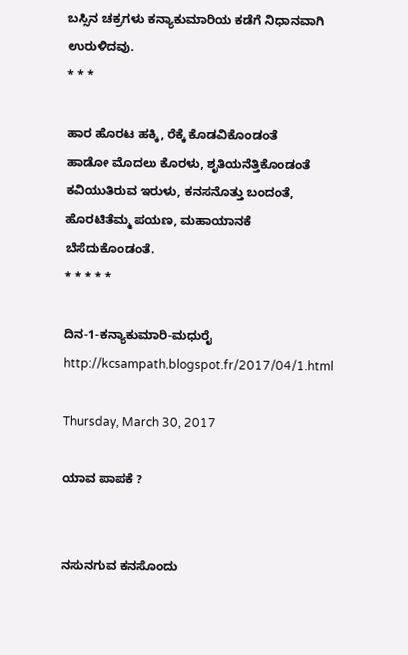ಬಸ್ಸಿನ ಚಕ್ರಗಳು ಕನ್ಯಾಕುಮಾರಿಯ ಕಡೆಗೆ ನಿಧಾನವಾಗಿ ಉರುಳಿದವು.
* * *

ಹಾರ ಹೊರಟ ಹಕ್ಕಿ, ರೆಕ್ಕೆ ಕೊಡವಿಕೊಂಡಂತೆ
ಹಾಡೋ ಮೊದಲು ಕೊರಳು, ಶೃತಿಯನೆತ್ತಿಕೊಂಡಂತೆ
ಕವಿಯುತಿರುವ ಇರುಳು, ಕನಸನೊತ್ತು ಬಂದಂತೆ,
ಹೊರಟಿತೆಮ್ಮ ಪಯಣ, ಮಹಾಯಾನಕೆ ಬೆಸೆದುಕೊಂಡಂತೆ.
* * * * *

ದಿನ-1-ಕನ್ಯಾಕುಮಾರಿ-ಮಧುರೈ http://kcsampath.blogspot.fr/2017/04/1.html

Thursday, March 30, 2017

ಯಾವ ಪಾಪಕೆ ?


ನಸುನಗುವ ಕನಸೊಂದು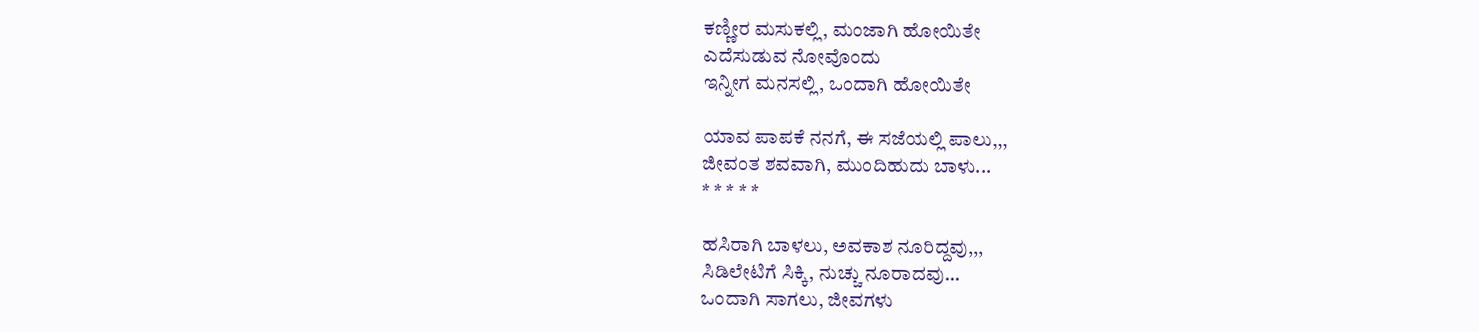ಕಣ್ಣೀರ ಮಸುಕಲ್ಲಿ, ಮಂಜಾಗಿ ಹೋಯಿತೇ
ಎದೆಸುಡುವ ನೋವೊಂದು
ಇನ್ನೀಗ ಮನಸಲ್ಲಿ, ಒಂದಾಗಿ ಹೋಯಿತೇ

ಯಾವ ಪಾಪಕೆ ನನಗೆ, ಈ ಸಜೆಯಲ್ಲಿ ಪಾಲು,,,
ಜೀವಂತ ಶವವಾಗಿ, ಮುಂದಿಹುದು ಬಾಳು...
* * * * *

ಹಸಿರಾಗಿ ಬಾಳಲು, ಅವಕಾಶ ನೂರಿದ್ದವು,,,
ಸಿಡಿಲೇಟಿಗೆ ಸಿಕ್ಕಿ, ನುಚ್ಚು ನೂರಾದವು...
ಒಂದಾಗಿ ಸಾಗಲು, ಜೀವಗಳು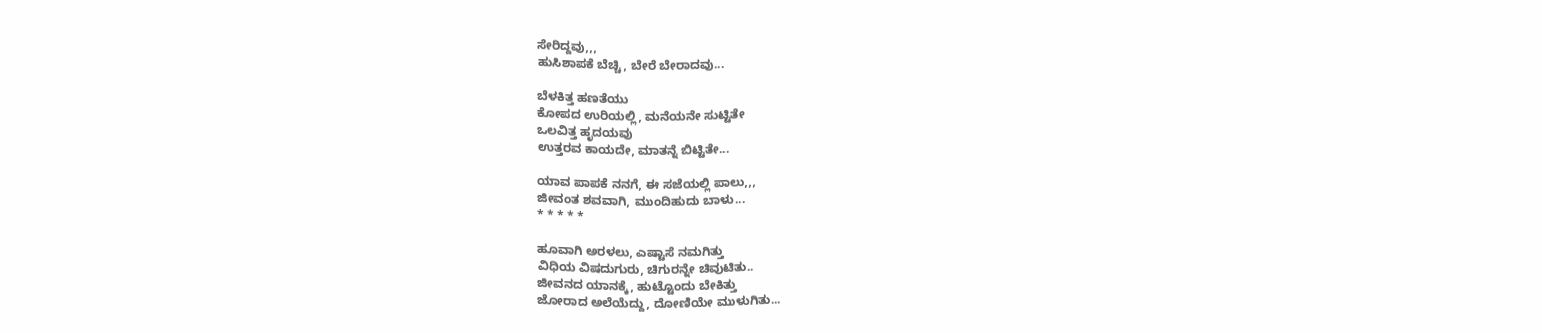ಸೇರಿದ್ದವು,,,
ಹುಸಿಶಾಪಕೆ ಬೆಚ್ಚಿ, ಬೇರೆ ಬೇರಾದವು...

ಬೆಳಕಿತ್ತ ಹಣತೆಯು
ಕೋಪದ ಉರಿಯಲ್ಲಿ, ಮನೆಯನೇ ಸುಟ್ಟಿತೇ
ಒಲವಿತ್ತ ಹೃದಯವು
ಉತ್ತರವ ಕಾಯದೇ, ಮಾತನ್ನೆ ಬಿಟ್ಟಿತೇ...

ಯಾವ ಪಾಪಕೆ ನನಗೆ, ಈ ಸಜೆಯಲ್ಲಿ ಪಾಲು,,,
ಜೀವಂತ ಶವವಾಗಿ, ಮುಂದಿಹುದು ಬಾಳು...
* * * * *

ಹೂವಾಗಿ ಅರಳಲು, ಎಷ್ಟಾಸೆ ನಮಗಿತ್ತು
ವಿಧಿಯ ವಿಷದುಗುರು, ಚಿಗುರನ್ನೇ ಚಿವುಟಿತು..
ಜೀವನದ ಯಾನಕ್ಕೆ, ಹುಟ್ಟೊಂದು ಬೇಕಿತ್ತು
ಜೋರಾದ ಅಲೆಯೆದ್ದು, ದೋಣಿಯೇ ಮುಳುಗಿತು...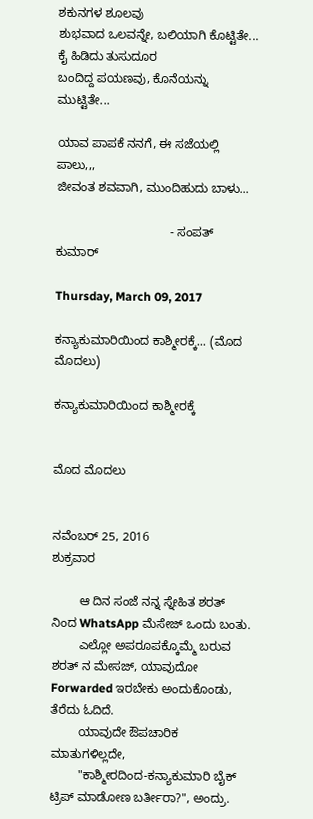ಶಕುನಗಳ ಶೂಲವು
ಶುಭವಾದ ಒಲವನ್ನೇ, ಬಲಿಯಾಗಿ ಕೊಟ್ಟಿತೇ...
ಕೈ ಹಿಡಿದು ತುಸುದೂರ
ಬಂದಿದ್ದ ಪಯಣವು, ಕೊನೆಯನ್ನು ಮುಟ್ಟಿತೇ...

ಯಾವ ಪಾಪಕೆ ನನಗೆ, ಈ ಸಜೆಯಲ್ಲಿ ಪಾಲು,,,
ಜೀವಂತ ಶವವಾಗಿ, ಮುಂದಿಹುದು ಬಾಳು...

                                 - ಸಂಪತ್ ಕುಮಾರ್

Thursday, March 09, 2017

ಕನ್ಯಾಕುಮಾರಿಯಿಂದ ಕಾಶ್ಮೀರಕ್ಕೆ... (ಮೊದ ಮೊದಲು)

ಕನ್ಯಾಕುಮಾರಿಯಿಂದ ಕಾಶ್ಮೀರಕ್ಕೆ


ಮೊದ ಮೊದಲು


ನವೆಂಬರ್ 25, 2016
ಶುಕ್ರವಾರ

        ಆ ದಿನ ಸಂಜೆ ನನ್ನ ಸ್ನೇಹಿತ ಶರತ್ ನಿಂದ WhatsApp ಮೆಸೇಜ್ ಒಂದು ಬಂತು.
        ಎಲ್ಲೋ ಅಪರೂಪಕ್ಕೊಮ್ಮೆ ಬರುವ ಶರತ್ ನ ಮೇಸಜ್, ಯಾವುದೋ Forwarded ಇರಬೇಕು ಅಂದುಕೊಂಡು, ತೆರೆದು ಓದಿದೆ.
        ಯಾವುದೇ ಔಪಚಾರಿಕ ಮಾತುಗಳಿಲ್ಲದೇ,
        "ಕಾಶ್ಮೀರದಿಂದ-ಕನ್ಯಾಕುಮಾರಿ ಬೈಕ್ ಟ್ರಿಪ್ ಮಾಡೋಣ ಬರ್ತೀರಾ?", ಅಂದ್ರು.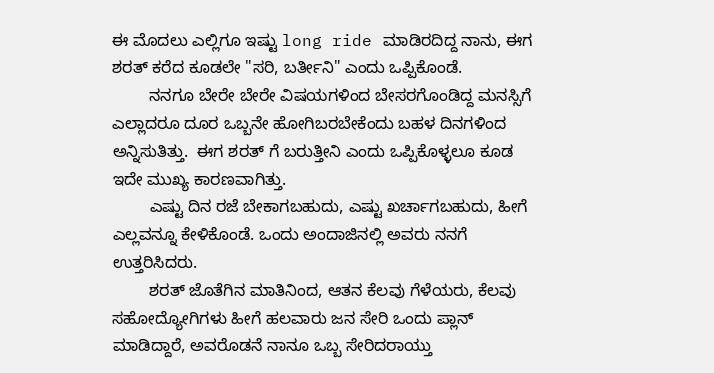ಈ ಮೊದಲು ಎಲ್ಲಿಗೂ ಇಷ್ಟು long ride ಮಾಡಿರದಿದ್ದ ನಾನು, ಈಗ ಶರತ್ ಕರೆದ ಕೂಡಲೇ "ಸರಿ, ಬರ್ತೀನಿ" ಎಂದು ಒಪ್ಪಿಕೊಂಡೆ.
        ನನಗೂ ಬೇರೇ ಬೇರೇ ವಿಷಯಗಳಿಂದ ಬೇಸರಗೊಂಡಿದ್ದ ಮನಸ್ಸಿಗೆ ಎಲ್ಲಾದರೂ ದೂರ ಒಬ್ಬನೇ ಹೋಗಿಬರಬೇಕೆಂದು ಬಹಳ ದಿನಗಳಿಂದ ಅನ್ನಿಸುತಿತ್ತು.  ಈಗ ಶರತ್ ಗೆ ಬರುತ್ತೀನಿ ಎಂದು ಒಪ್ಪಿಕೊಳ್ಳಲೂ ಕೂಡ ಇದೇ ಮುಖ್ಯ ಕಾರಣವಾಗಿತ್ತು.
        ಎಷ್ಟು ದಿನ ರಜೆ ಬೇಕಾಗಬಹುದು, ಎಷ್ಟು ಖರ್ಚಾಗಬಹುದು, ಹೀಗೆ ಎಲ್ಲವನ್ನೂ ಕೇಳಿಕೊಂಡೆ. ಒಂದು ಅಂದಾಜಿನಲ್ಲಿ ಅವರು ನನಗೆ ಉತ್ತರಿಸಿದರು.
        ಶರತ್ ಜೊತೆಗಿನ ಮಾತಿನಿಂದ, ಆತನ ಕೆಲವು ಗೆಳೆಯರು, ಕೆಲವು ಸಹೋದ್ಯೋಗಿಗಳು ಹೀಗೆ ಹಲವಾರು ಜನ ಸೇರಿ ಒಂದು ಪ್ಲಾನ್ ಮಾಡಿದ್ದಾರೆ, ಅವರೊಡನೆ ನಾನೂ ಒಬ್ಬ ಸೇರಿದರಾಯ್ತು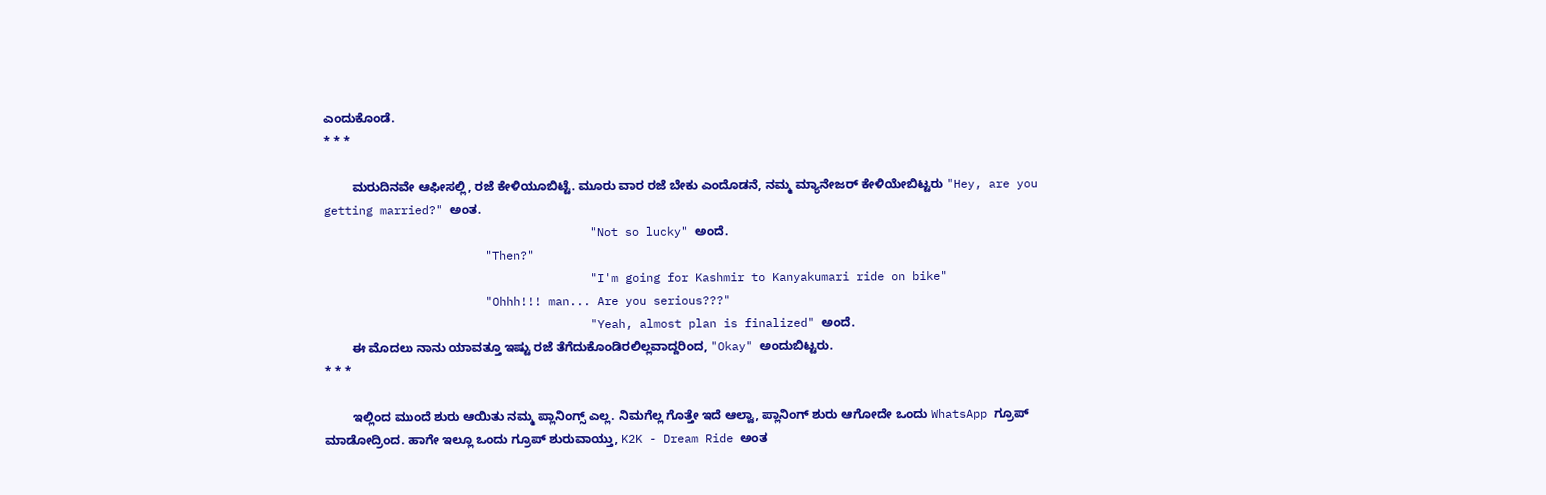ಎಂದುಕೊಂಡೆ.
* * *

        ಮರುದಿನವೇ ಆಫೀಸಲ್ಲಿ, ರಜೆ ಕೇಳಿಯೂಬಿಟ್ಟೆ. ಮೂರು ವಾರ ರಜೆ ಬೇಕು ಎಂದೊಡನೆ, ನಮ್ಮ ಮ್ಯಾನೇಜರ್ ಕೇಳಿಯೇಬಿಟ್ಟರು "Hey, are you getting married?" ಅಂತ.
                                      "Not so lucky" ಅಂದೆ.
                       "Then?"
                                      "I'm going for Kashmir to Kanyakumari ride on bike"
                       "Ohhh!!! man... Are you serious???"
                                      "Yeah, almost plan is finalized" ಅಂದೆ.
        ಈ ಮೊದಲು ನಾನು ಯಾವತ್ತೂ ಇಷ್ಟು ರಜೆ ತೆಗೆದುಕೊಂಡಿರಲಿಲ್ಲವಾದ್ದರಿಂದ, "Okay" ಅಂದುಬಿಟ್ಟರು.
* * *

        ಇಲ್ಲಿಂದ ಮುಂದೆ ಶುರು ಆಯಿತು ನಮ್ಮ ಪ್ಲಾನಿಂಗ್ಸ್ ಎಲ್ಲ. ನಿಮಗೆಲ್ಲ ಗೊತ್ತೇ ಇದೆ ಆಲ್ವಾ, ಪ್ಲಾನಿಂಗ್ ಶುರು ಆಗೋದೇ ಒಂದು WhatsApp ಗ್ರೂಪ್ ಮಾಡೋದ್ರಿಂದ. ಹಾಗೇ ಇಲ್ಲೂ ಒಂದು ಗ್ರೂಪ್ ಶುರುವಾಯ್ತು, K2K - Dream Ride ಅಂತ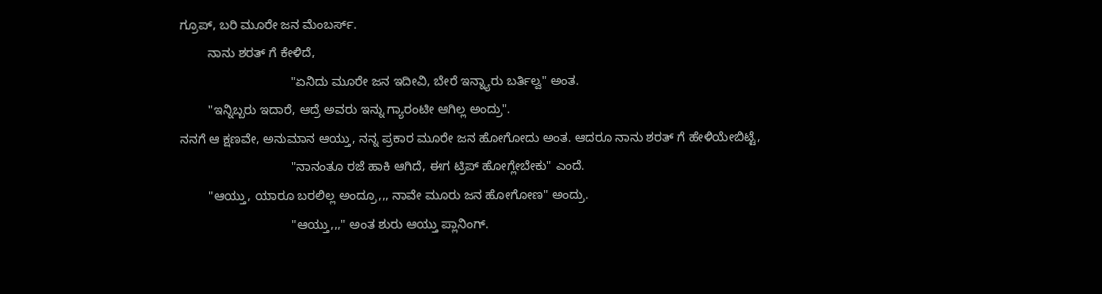ಗ್ರೂಪ್, ಬರಿ ಮೂರೇ ಜನ ಮೆಂಬರ್ಸ್.
        ನಾನು ಶರತ್ ಗೆ ಕೇಳಿದೆ,
                                "ಏನಿದು ಮೂರೇ ಜನ ಇದೀವಿ, ಬೇರೆ ಇನ್ನ್ಯಾರು ಬರ್ತಿಲ್ವ" ಅಂತ.
        "ಇನ್ನಿಬ್ಬರು ಇದಾರೆ, ಆದ್ರೆ ಅವರು ಇನ್ನು ಗ್ಯಾರಂಟೀ ಆಗಿಲ್ಲ ಅಂದ್ರು".
ನನಗೆ ಆ ಕ್ಷಣವೇ, ಅನುಮಾನ ಆಯ್ತು, ನನ್ನ ಪ್ರಕಾರ ಮೂರೇ ಜನ ಹೋಗೋದು ಅಂತ. ಆದರೂ ನಾನು ಶರತ್ ಗೆ ಹೇಳಿಯೇಬಿಟ್ಟೆ,
                                "ನಾನಂತೂ ರಜೆ ಹಾಕಿ ಆಗಿದೆ, ಈಗ ಟ್ರಿಪ್ ಹೋಗ್ಲೇಬೇಕು" ಎಂದೆ.
        "ಆಯ್ತು, ಯಾರೂ ಬರಲಿಲ್ಲ ಅಂದ್ರೂ,,, ನಾವೇ ಮೂರು ಜನ ಹೋಗೋಣ" ಅಂದ್ರು.
                                "ಆಯ್ತು,,," ಅಂತ ಶುರು ಆಯ್ತು ಪ್ಲಾನಿಂಗ್.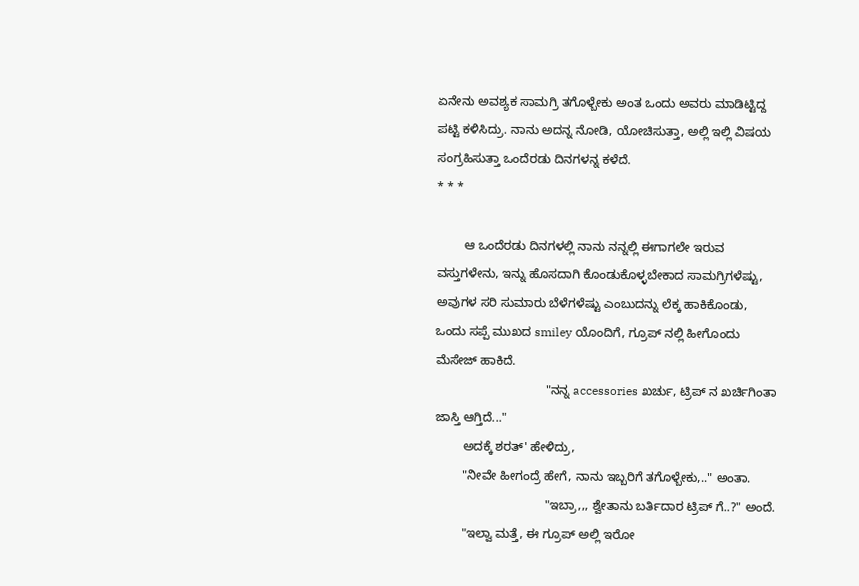ಏನೇನು ಅವಶ್ಯಕ ಸಾಮಗ್ರಿ ತಗೊಳ್ಬೇಕು ಅಂತ ಒಂದು ಅವರು ಮಾಡಿಟ್ಟಿದ್ದ ಪಟ್ಟಿ ಕಳಿಸಿದ್ರು. ನಾನು ಅದನ್ನ ನೋಡಿ, ಯೋಚಿಸುತ್ತಾ, ಅಲ್ಲಿ ಇಲ್ಲಿ ವಿಷಯ ಸಂಗ್ರಹಿಸುತ್ತಾ ಒಂದೆರಡು ದಿನಗಳನ್ನ ಕಳೆದೆ.
* * *

        ಆ ಒಂದೆರಡು ದಿನಗಳಲ್ಲಿ ನಾನು ನನ್ನಲ್ಲಿ ಈಗಾಗಲೇ ಇರುವ ವಸ್ತುಗಳೇನು, ಇನ್ನು ಹೊಸದಾಗಿ ಕೊಂಡುಕೊಳ್ಳಬೇಕಾದ ಸಾಮಗ್ರಿಗಳೆಷ್ಟು, ಅವುಗಳ ಸರಿ ಸುಮಾರು ಬೆಳೆಗಳೆಷ್ಟು ಎಂಬುದನ್ನು ಲೆಕ್ಕ ಹಾಕಿಕೊಂಡು, ಒಂದು ಸಪ್ಪೆ ಮುಖದ smiley ಯೊಂದಿಗೆ, ಗ್ರೂಪ್ ನಲ್ಲಿ ಹೀಗೊಂದು ಮೆಸೇಜ್ ಹಾಕಿದೆ.
                                "ನನ್ನ accessories ಖರ್ಚು, ಟ್ರಿಪ್ ನ ಖರ್ಚಿಗಿಂತಾ ಜಾಸ್ತಿ ಆಗ್ತಿದೆ..."
        ಅದಕ್ಕೆ ಶರತ್' ಹೇಳಿದ್ರು,
        "ನೀವೇ ಹೀಗಂದ್ರೆ ಹೇಗೆ, ನಾನು ಇಬ್ಬರಿಗೆ ತಗೊಳ್ಬೇಕು,.." ಅಂತಾ.
                                "ಇಬ್ರಾ,,, ಶ್ವೇತಾನು ಬರ್ತಿದಾರ ಟ್ರಿಪ್ ಗೆ..?" ಅಂದೆ.
        "ಇಲ್ವಾ ಮತ್ತೆ, ಈ ಗ್ರೂಪ್ ಅಲ್ಲಿ ಇರೋ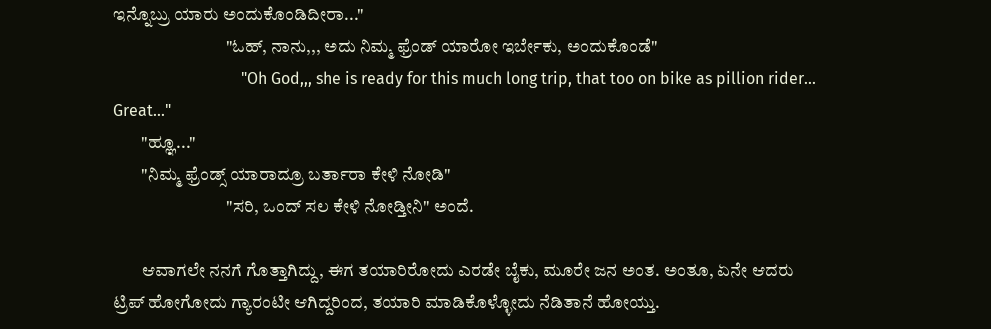ಇನ್ನೊಬ್ರು ಯಾರು ಅಂದುಕೊಂಡಿದೀರಾ..."
                                "ಓಹ್, ನಾನು,,, ಅದು ನಿಮ್ಮ ಫ್ರೆಂಡ್ ಯಾರೋ ಇರ್ಬೇಕು, ಅಂದುಕೊಂಡೆ"
                                "Oh God,,, she is ready for this much long trip, that too on bike as pillion rider... Great..."
        "ಹ್ಞೂ..."
        "ನಿಮ್ಮ ಫ್ರೆಂಡ್ಸ್ ಯಾರಾದ್ರೂ ಬರ್ತಾರಾ ಕೇಳಿ ನೋಡಿ"
                                "ಸರಿ, ಒಂದ್ ಸಲ ಕೇಳಿ ನೋಡ್ತೀನಿ" ಅಂದೆ.

        ಆವಾಗಲೇ ನನಗೆ ಗೊತ್ತಾಗಿದ್ದು, ಈಗ ತಯಾರಿರೋದು ಎರಡೇ ಬೈಕು, ಮೂರೇ ಜನ ಅಂತ. ಅಂತೂ, ಏನೇ ಆದರು ಟ್ರಿಪ್ ಹೋಗೋದು ಗ್ಯಾರಂಟೀ ಆಗಿದ್ದರಿಂದ, ತಯಾರಿ ಮಾಡಿಕೊಳ್ಳೋದು ನೆಡಿತಾನೆ ಹೋಯ್ತು.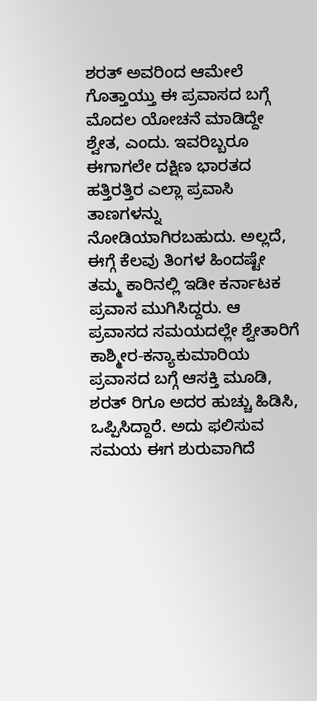ಶರತ್ ಅವರಿಂದ ಆಮೇಲೆ ಗೊತ್ತಾಯ್ತು ಈ ಪ್ರವಾಸದ ಬಗ್ಗೆ ಮೊದಲ ಯೋಚನೆ ಮಾಡಿದ್ದೇ ಶ್ವೇತ, ಎಂದು. ಇವರಿಬ್ಬರೂ ಈಗಾಗಲೇ ದಕ್ಷಿಣ ಭಾರತದ ಹತ್ತಿರತ್ತಿರ ಎಲ್ಲಾ ಪ್ರವಾಸಿ ತಾಣಗಳನ್ನು ನೋಡಿಯಾಗಿರಬಹುದು. ಅಲ್ಲದೆ, ಈಗ್ಗೆ ಕೆಲವು ತಿಂಗಳ ಹಿಂದಷ್ಟೇ ತಮ್ಮ ಕಾರಿನಲ್ಲಿ ಇಡೀ ಕರ್ನಾಟಕ ಪ್ರವಾಸ ಮುಗಿಸಿದ್ದರು. ಆ ಪ್ರವಾಸದ ಸಮಯದಲ್ಲೇ ಶ್ವೇತಾರಿಗೆ ಕಾಶ್ಮೀರ-ಕನ್ಯಾಕುಮಾರಿಯ ಪ್ರವಾಸದ ಬಗ್ಗೆ ಆಸಕ್ತಿ ಮೂಡಿ, ಶರತ್ ರಿಗೂ ಅದರ ಹುಚ್ಚು ಹಿಡಿಸಿ, ಒಪ್ಪಿಸಿದ್ದಾರೆ. ಅದು ಫಲಿಸುವ ಸಮಯ ಈಗ ಶುರುವಾಗಿದೆ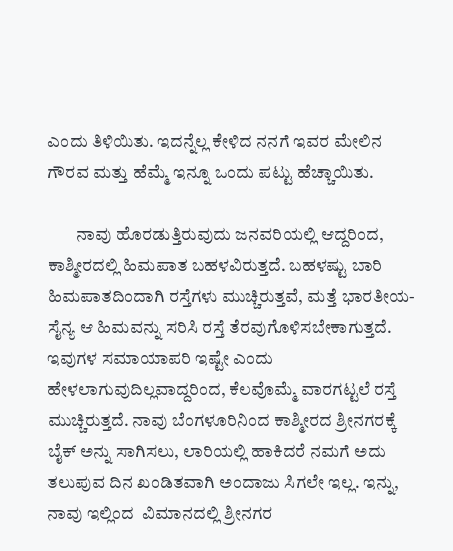ಎಂದು ತಿಳಿಯಿತು. ಇದನ್ನೆಲ್ಲ ಕೇಳಿದ ನನಗೆ ಇವರ ಮೇಲಿನ ಗೌರವ ಮತ್ತು ಹೆಮ್ಮೆ ಇನ್ನೂ ಒಂದು ಪಟ್ಟು ಹೆಚ್ಚಾಯಿತು.

        ನಾವು ಹೊರಡುತ್ತಿರುವುದು ಜನವರಿಯಲ್ಲಿ ಆದ್ದರಿಂದ, ಕಾಶ್ಮೀರದಲ್ಲಿ ಹಿಮಪಾತ ಬಹಳವಿರುತ್ತದೆ. ಬಹಳಷ್ಟು ಬಾರಿ ಹಿಮಪಾತದಿಂದಾಗಿ ರಸ್ತೆಗಳು ಮುಚ್ಚಿರುತ್ತವೆ, ಮತ್ತೆ ಭಾರತೀಯ-ಸೈನ್ಯ ಆ ಹಿಮವನ್ನು ಸರಿಸಿ ರಸ್ತೆ ತೆರವುಗೊಳಿಸಬೇಕಾಗುತ್ತದೆ. ಇವುಗಳ ಸಮಾಯಾಪರಿ ಇಷ್ಟೇ ಎಂದು ಹೇಳಲಾಗುವುದಿಲ್ಲವಾದ್ದರಿಂದ, ಕೆಲವೊಮ್ಮೆ ವಾರಗಟ್ಟಲೆ ರಸ್ತೆ ಮುಚ್ಚಿರುತ್ತದೆ. ನಾವು ಬೆಂಗಳೂರಿನಿಂದ ಕಾಶ್ಮೀರದ ಶ್ರೀನಗರಕ್ಕೆ ಬೈಕ್ ಅನ್ನು ಸಾಗಿಸಲು, ಲಾರಿಯಲ್ಲಿ ಹಾಕಿದರೆ ನಮಗೆ ಅದು ತಲುಪುವ ದಿನ ಖಂಡಿತವಾಗಿ ಅಂದಾಜು ಸಿಗಲೇ ಇಲ್ಲ. ಇನ್ನು, ನಾವು ಇಲ್ಲಿಂದ  ವಿಮಾನದಲ್ಲಿ ಶ್ರೀನಗರ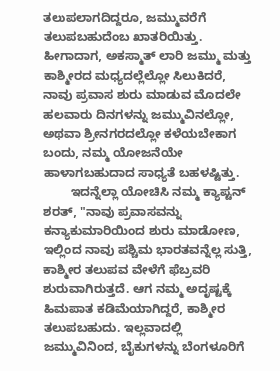ತಲುಪಲಾಗದಿದ್ದರೂ, ಜಮ್ಮುವರೆಗೆ ತಲುಪಬಹುದೆಂಬ ಖಾತರಿಯಿತ್ತು. ಹೀಗಾದಾಗ, ಅಕಸ್ಮಾತ್ ಲಾರಿ ಜಮ್ಮು ಮತ್ತು ಕಾಶ್ಮೀರದ ಮಧ್ಯದಲ್ಲೆಲ್ಲೋ ಸಿಲುಕಿದರೆ, ನಾವು ಪ್ರವಾಸ ಶುರು ಮಾಡುವ ಮೊದಲೇ ಹಲವಾರು ದಿನಗಳನ್ನು ಜಮ್ಮುವಿನಲ್ಲೋ, ಅಥವಾ ಶ್ರೀನಗರದಲ್ಲೋ ಕಳೆಯಬೇಕಾಗ ಬಂದು, ನಮ್ಮ ಯೋಜನೆಯೇ ಹಾಳಾಗಬಹುದಾದ ಸಾಧ್ಯತೆ ಬಹಳಷ್ಟಿತ್ತು.
        ಇದನ್ನೆಲ್ಲಾ ಯೋಚಿಸಿ ನಮ್ಮ ಕ್ಯಾಪ್ಟನ್ ಶರತ್, "ನಾವು ಪ್ರವಾಸವನ್ನು ಕನ್ಯಾಕುಮಾರಿಯಿಂದ ಶುರು ಮಾಡೋಣ, ಇಲ್ಲಿಂದ ನಾವು ಪಶ್ಚಿಮ ಭಾರತವನ್ನೆಲ್ಲ ಸುತ್ತಿ, ಕಾಶ್ಮೀರ ತಲುಪವ ವೇಳೆಗೆ ಫೆಬ್ರವರಿ ಶುರುವಾಗಿರುತ್ತದೆ. ಆಗ ನಮ್ಮ ಅದೃಷ್ಟಕ್ಕೆ ಹಿಮಪಾತ ಕಡಿಮೆಯಾಗಿದ್ದರೆ, ಕಾಶ್ಮೀರ ತಲುಪಬಹುದು. ಇಲ್ಲವಾದಲ್ಲಿ ಜಮ್ಮುವಿನಿಂದ, ಬೈಕುಗಳನ್ನು ಬೆಂಗಳೂರಿಗೆ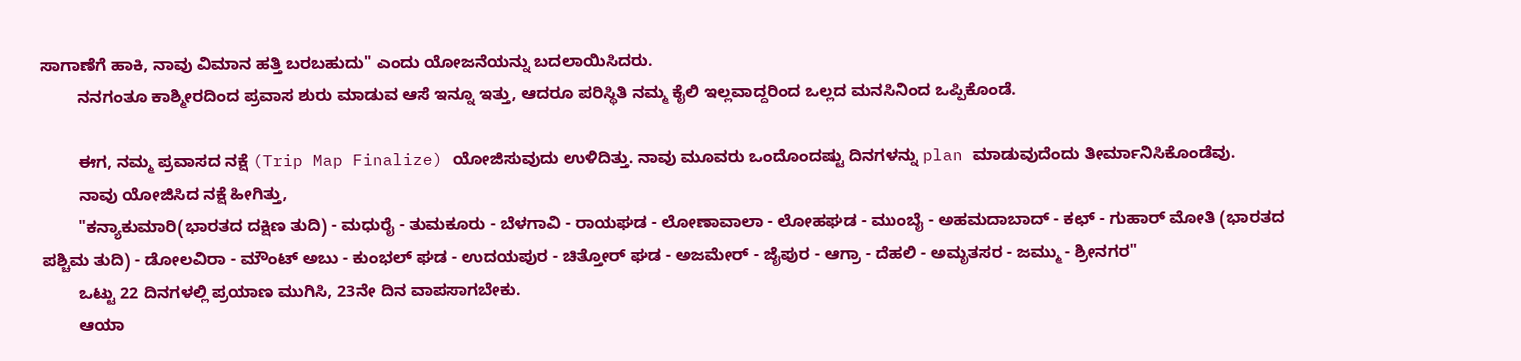ಸಾಗಾಣೆಗೆ ಹಾಕಿ, ನಾವು ವಿಮಾನ ಹತ್ತಿ ಬರಬಹುದು" ಎಂದು ಯೋಜನೆಯನ್ನು ಬದಲಾಯಿಸಿದರು.
        ನನಗಂತೂ ಕಾಶ್ಮೀರದಿಂದ ಪ್ರವಾಸ ಶುರು ಮಾಡುವ ಆಸೆ ಇನ್ನೂ ಇತ್ತು, ಆದರೂ ಪರಿಸ್ಥಿತಿ ನಮ್ಮ ಕೈಲಿ ಇಲ್ಲವಾದ್ದರಿಂದ ಒಲ್ಲದ ಮನಸಿನಿಂದ ಒಪ್ಪಿಕೊಂಡೆ.

        ಈಗ, ನಮ್ಮ ಪ್ರವಾಸದ ನಕ್ಷೆ (Trip Map Finalize) ಯೋಜಿಸುವುದು ಉಳಿದಿತ್ತು. ನಾವು ಮೂವರು ಒಂದೊಂದಷ್ಟು ದಿನಗಳನ್ನು plan ಮಾಡುವುದೆಂದು ತೀರ್ಮಾನಿಸಿಕೊಂಡೆವು.
        ನಾವು ಯೋಜಿಸಿದ ನಕ್ಷೆ ಹೀಗಿತ್ತು,
        "ಕನ್ಯಾಕುಮಾರಿ(ಭಾರತದ ದಕ್ಷಿಣ ತುದಿ) - ಮಧುರೈ - ತುಮಕೂರು - ಬೆಳಗಾವಿ - ರಾಯಘಡ - ಲೋಣಾವಾಲಾ - ಲೋಹಘಡ - ಮುಂಬೈ - ಅಹಮದಾಬಾದ್ - ಕಛ್ - ಗುಹಾರ್ ಮೋತಿ (ಭಾರತದ ಪಶ್ಚಿಮ ತುದಿ) - ಡೋಲವಿರಾ - ಮೌಂಟ್ ಅಬು - ಕುಂಭಲ್ ಘಡ - ಉದಯಪುರ - ಚಿತ್ತೋರ್ ಘಡ - ಅಜಮೇರ್ - ಜೈಪುರ - ಆಗ್ರಾ - ದೆಹಲಿ - ಅಮೃತಸರ - ಜಮ್ಮು - ಶ್ರೀನಗರ"
        ಒಟ್ಟು 22 ದಿನಗಳಲ್ಲಿ ಪ್ರಯಾಣ ಮುಗಿಸಿ, 23ನೇ ದಿನ ವಾಪಸಾಗಬೇಕು.
        ಆಯಾ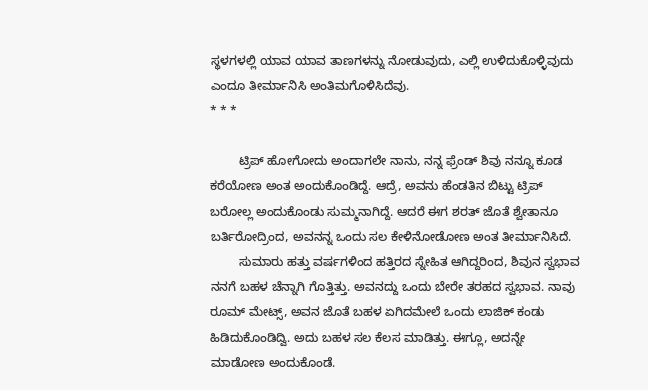ಸ್ಥಳಗಳಲ್ಲಿ ಯಾವ ಯಾವ ತಾಣಗಳನ್ನು ನೋಡುವುದು, ಎಲ್ಲಿ ಉಳಿದುಕೊಳ್ಳಿವುದು ಎಂದೂ ತೀರ್ಮಾನಿಸಿ ಅಂತಿಮಗೊಳಿಸಿದೆವು.
* * *

        ಟ್ರಿಪ್ ಹೋಗೋದು ಅಂದಾಗಲೇ ನಾನು, ನನ್ನ ಫ್ರೆಂಡ್ ಶಿವು ನನ್ನೂ ಕೂಡ ಕರೆಯೋಣ ಅಂತ ಅಂದುಕೊಂಡಿದ್ದೆ. ಆದ್ರೆ, ಅವನು ಹೆಂಡತಿನ ಬಿಟ್ಟು ಟ್ರಿಪ್ ಬರೋಲ್ಲ ಅಂದುಕೊಂಡು ಸುಮ್ಮನಾಗಿದ್ದೆ. ಆದರೆ ಈಗ ಶರತ್ ಜೊತೆ ಶ್ವೇತಾನೂ ಬರ್ತಿರೋದ್ರಿಂದ, ಅವನನ್ನ ಒಂದು ಸಲ ಕೇಳಿನೋಡೋಣ ಅಂತ ತೀರ್ಮಾನಿಸಿದೆ.
        ಸುಮಾರು ಹತ್ತು ವರ್ಷಗಳಿಂದ ಹತ್ತಿರದ ಸ್ನೇಹಿತ ಆಗಿದ್ದರಿಂದ, ಶಿವುನ ಸ್ವಭಾವ ನನಗೆ ಬಹಳ ಚೆನ್ನಾಗಿ ಗೊತ್ತಿತ್ತು. ಅವನದ್ದು ಒಂದು ಬೇರೇ ತರಹದ ಸ್ವಭಾವ. ನಾವು ರೂಮ್ ಮೇಟ್ಸ್, ಅವನ ಜೊತೆ ಬಹಳ ಏಗಿದಮೇಲೆ ಒಂದು ಲಾಜಿಕ್ ಕಂಡು ಹಿಡಿದುಕೊಂಡಿದ್ವಿ. ಅದು ಬಹಳ ಸಲ ಕೆಲಸ ಮಾಡಿತ್ತು. ಈಗ್ಲೂ, ಅದನ್ನೇ ಮಾಡೋಣ ಅಂದುಕೊಂಡೆ.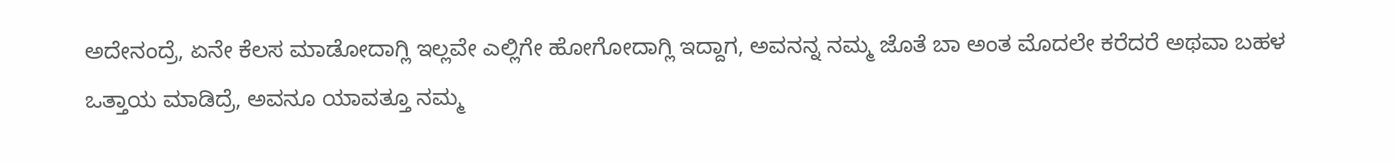ಅದೇನಂದ್ರೆ, ಏನೇ ಕೆಲಸ ಮಾಡೋದಾಗ್ಲಿ ಇಲ್ಲವೇ ಎಲ್ಲಿಗೇ ಹೋಗೋದಾಗ್ಲಿ ಇದ್ದಾಗ, ಅವನನ್ನ ನಮ್ಮ ಜೊತೆ ಬಾ ಅಂತ ಮೊದಲೇ ಕರೆದರೆ ಅಥವಾ ಬಹಳ ಒತ್ತಾಯ ಮಾಡಿದ್ರೆ, ಅವನೂ ಯಾವತ್ತೂ ನಮ್ಮ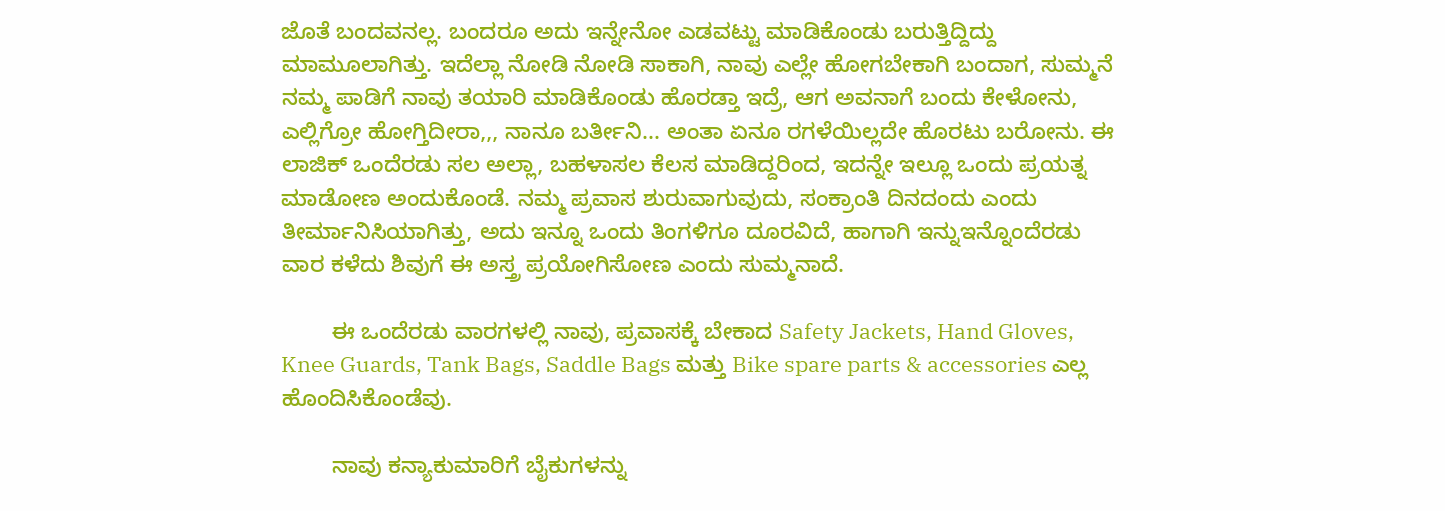ಜೊತೆ ಬಂದವನಲ್ಲ. ಬಂದರೂ ಅದು ಇನ್ನೇನೋ ಎಡವಟ್ಟು ಮಾಡಿಕೊಂಡು ಬರುತ್ತಿದ್ದಿದ್ದು ಮಾಮೂಲಾಗಿತ್ತು. ಇದೆಲ್ಲಾ ನೋಡಿ ನೋಡಿ ಸಾಕಾಗಿ, ನಾವು ಎಲ್ಲೇ ಹೋಗಬೇಕಾಗಿ ಬಂದಾಗ, ಸುಮ್ಮನೆ ನಮ್ಮ ಪಾಡಿಗೆ ನಾವು ತಯಾರಿ ಮಾಡಿಕೊಂಡು ಹೊರಡ್ತಾ ಇದ್ರೆ, ಆಗ ಅವನಾಗೆ ಬಂದು ಕೇಳೋನು, ಎಲ್ಲಿಗ್ರೋ ಹೋಗ್ತಿದೀರಾ,,, ನಾನೂ ಬರ್ತೀನಿ... ಅಂತಾ ಏನೂ ರಗಳೆಯಿಲ್ಲದೇ ಹೊರಟು ಬರೋನು. ಈ ಲಾಜಿಕ್ ಒಂದೆರಡು ಸಲ ಅಲ್ಲಾ, ಬಹಳಾಸಲ ಕೆಲಸ ಮಾಡಿದ್ದರಿಂದ, ಇದನ್ನೇ ಇಲ್ಲೂ ಒಂದು ಪ್ರಯತ್ನ ಮಾಡೋಣ ಅಂದುಕೊಂಡೆ. ನಮ್ಮ ಪ್ರವಾಸ ಶುರುವಾಗುವುದು, ಸಂಕ್ರಾಂತಿ ದಿನದಂದು ಎಂದು ತೀರ್ಮಾನಿಸಿಯಾಗಿತ್ತು, ಅದು ಇನ್ನೂ ಒಂದು ತಿಂಗಳಿಗೂ ದೂರವಿದೆ, ಹಾಗಾಗಿ ಇನ್ನುಇನ್ನೊಂದೆರಡು ವಾರ ಕಳೆದು ಶಿವುಗೆ ಈ ಅಸ್ತ್ರ ಪ್ರಯೋಗಿಸೋಣ ಎಂದು ಸುಮ್ಮನಾದೆ.

        ಈ ಒಂದೆರಡು ವಾರಗಳಲ್ಲಿ ನಾವು, ಪ್ರವಾಸಕ್ಕೆ ಬೇಕಾದ Safety Jackets, Hand Gloves, Knee Guards, Tank Bags, Saddle Bags ಮತ್ತು Bike spare parts & accessories ಎಲ್ಲ ಹೊಂದಿಸಿಕೊಂಡೆವು.

        ನಾವು ಕನ್ಯಾಕುಮಾರಿಗೆ ಬೈಕುಗಳನ್ನು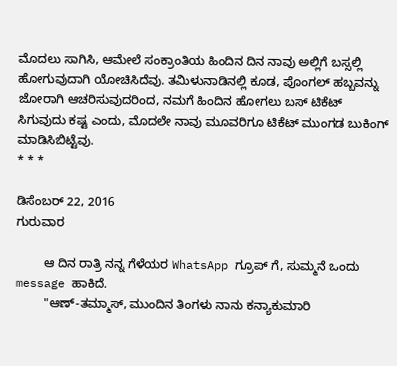ಮೊದಲು ಸಾಗಿಸಿ, ಆಮೇಲೆ ಸಂಕ್ರಾಂತಿಯ ಹಿಂದಿನ ದಿನ ನಾವು ಅಲ್ಲಿಗೆ ಬಸ್ಸಲ್ಲಿ ಹೋಗುವುದಾಗಿ ಯೋಚಿಸಿದೆವು. ತಮಿಳುನಾಡಿನಲ್ಲಿ ಕೂಡ, ಪೊಂಗಲ್ ಹಬ್ಬವನ್ನು ಜೋರಾಗಿ ಆಚರಿಸುವುದರಿಂದ, ನಮಗೆ ಹಿಂದಿನ ಹೋಗಲು ಬಸ್ ಟಿಕೆಟ್ ಸಿಗುವುದು ಕಷ್ಟ ಎಂದು, ಮೊದಲೇ ನಾವು ಮೂವರಿಗೂ ಟಿಕೆಟ್ ಮುಂಗಡ ಬುಕಿಂಗ್ ಮಾಡಿಸಿಬಿಟ್ಟೆವು.
* * *

ಡಿಸೆಂಬರ್ 22, 2016
ಗುರುವಾರ

        ಆ ದಿನ ರಾತ್ರಿ ನನ್ನ ಗೆಳೆಯರ WhatsApp ಗ್ರೂಪ್ ಗೆ, ಸುಮ್ಮನೆ ಒಂದು message ಹಾಕಿದೆ.
        "ಆಣ್-ತಮ್ಮಾಸ್, ಮುಂದಿನ ತಿಂಗಳು ನಾನು ಕನ್ಯಾಕುಮಾರಿ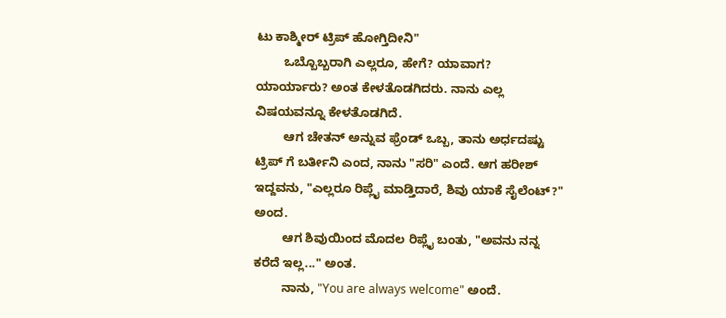ಟು ಕಾಶ್ಮೀರ್ ಟ್ರಿಪ್ ಹೋಗ್ತಿದೀನಿ"
        ಒಬ್ಬೊಬ್ಬರಾಗಿ ಎಲ್ಲರೂ, ಹೇಗೆ? ಯಾವಾಗ? ಯಾರ್ಯಾರು? ಅಂತ ಕೇಳತೊಡಗಿದರು. ನಾನು ಎಲ್ಲ ವಿಷಯವನ್ನೂ ಕೇಳತೊಡಗಿದೆ.
        ಆಗ ಚೇತನ್ ಅನ್ನುವ ಫ್ರೆಂಡ್ ಒಬ್ಬ, ತಾನು ಅರ್ಧದಷ್ಟು ಟ್ರಿಪ್ ಗೆ ಬರ್ತೀನಿ ಎಂದ, ನಾನು "ಸರಿ" ಎಂದೆ. ಆಗ ಹರೀಶ್ ಇದ್ದವನು, "ಎಲ್ಲರೂ ರಿಪ್ಲೈ ಮಾಡ್ತಿದಾರೆ, ಶಿವು ಯಾಕೆ ಸೈಲೆಂಟ್?" ಅಂದ.
        ಆಗ ಶಿವುಯಿಂದ ಮೊದಲ ರಿಪ್ಲೈ ಬಂತು, "ಅವನು ನನ್ನ ಕರೆದೆ ಇಲ್ಲ..." ಅಂತ.
        ನಾನು, "You are always welcome" ಅಂದೆ.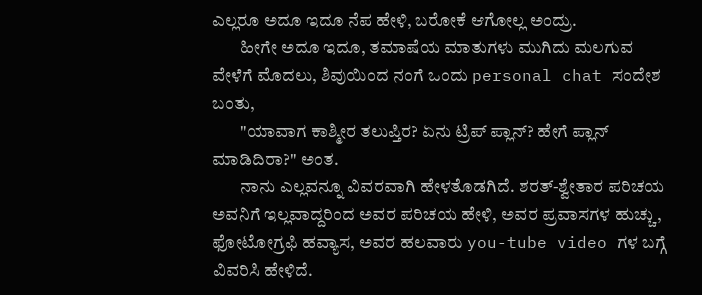ಎಲ್ಲರೂ ಅದೂ ಇದೂ ನೆಪ ಹೇಳಿ, ಬರೋಕೆ ಆಗೋಲ್ಲ ಅಂದ್ರು.
        ಹೀಗೇ ಅದೂ ಇದೂ, ತಮಾಷೆಯ ಮಾತುಗಳು ಮುಗಿದು ಮಲಗುವ ವೇಳೆಗೆ ಮೊದಲು, ಶಿವುಯಿಂದ ನಂಗೆ ಒಂದು personal chat ಸಂದೇಶ ಬಂತು,
        "ಯಾವಾಗ ಕಾಶ್ಮೀರ ತಲುಪ್ತಿರ? ಏನು ಟ್ರಿಪ್ ಪ್ಲಾನ್? ಹೇಗೆ ಪ್ಲಾನ್ ಮಾಡಿದಿರಾ?" ಅಂತ.
        ನಾನು ಎಲ್ಲವನ್ನೂ ವಿವರವಾಗಿ ಹೇಳತೊಡಗಿದೆ. ಶರತ್-ಶ್ವೇತಾರ ಪರಿಚಯ ಅವನಿಗೆ ಇಲ್ಲವಾದ್ದರಿಂದ ಅವರ ಪರಿಚಯ ಹೇಳಿ, ಅವರ ಪ್ರವಾಸಗಳ ಹುಚ್ಚು, ಫೋಟೋಗ್ರಫಿ ಹವ್ಯಾಸ, ಅವರ ಹಲವಾರು you-tube video ಗಳ ಬಗ್ಗೆ ವಿವರಿಸಿ ಹೇಳಿದೆ.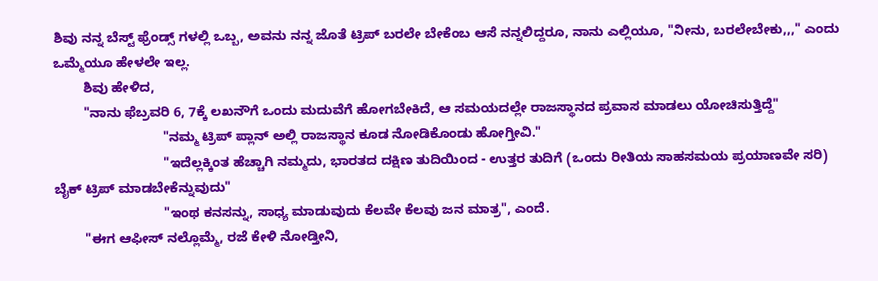ಶಿವು ನನ್ನ ಬೆಸ್ಟ್ ಫ್ರೆಂಡ್ಸ್ ಗಳಲ್ಲಿ ಒಬ್ಬ, ಅವನು ನನ್ನ ಜೊತೆ ಟ್ರಿಪ್ ಬರಲೇ ಬೇಕೆಂಬ ಆಸೆ ನನ್ನಲಿದ್ದರೂ, ನಾನು ಎಲ್ಲಿಯೂ, "ನೀನು, ಬರಲೇಬೇಕು,,," ಎಂದು ಒಮ್ಮೆಯೂ ಹೇಳಲೇ ಇಲ್ಲ.
        ಶಿವು ಹೇಳಿದ,
        "ನಾನು ಫೆಬ್ರವರಿ 6, 7ಕ್ಕೆ ಲಖನೌಗೆ ಒಂದು ಮದುವೆಗೆ ಹೋಗಬೇಕಿದೆ, ಆ ಸಮಯದಲ್ಲೇ ರಾಜಸ್ಥಾನದ ಪ್ರವಾಸ ಮಾಡಲು ಯೋಚಿಸುತ್ತಿದ್ದೆ"
                             "ನಮ್ಮ ಟ್ರಿಪ್ ಪ್ಲಾನ್ ಅಲ್ಲಿ ರಾಜಸ್ಥಾನ ಕೂಡ ನೋಡಿಕೊಂಡು ಹೋಗ್ತೀವಿ."
                             "ಇದೆಲ್ಲಕ್ಕಿಂತ ಹೆಚ್ಚಾಗಿ ನಮ್ಮದು, ಭಾರತದ ದಕ್ಷಿಣ ತುದಿಯಿಂದ - ಉತ್ತರ ತುದಿಗೆ (ಒಂದು ರೀತಿಯ ಸಾಹಸಮಯ ಪ್ರಯಾಣವೇ ಸರಿ) ಬೈಕ್ ಟ್ರಿಪ್ ಮಾಡಬೇಕೆನ್ನುವುದು"
                             "ಇಂಥ ಕನಸನ್ನು, ಸಾಧ್ಯ ಮಾಡುವುದು ಕೆಲವೇ ಕೆಲವು ಜನ ಮಾತ್ರ", ಎಂದೆ.
        "ಈಗ ಆಫೀಸ್ ನಲ್ಲೊಮ್ಮೆ, ರಜೆ ಕೇಳಿ ನೋಡ್ತೀನಿ,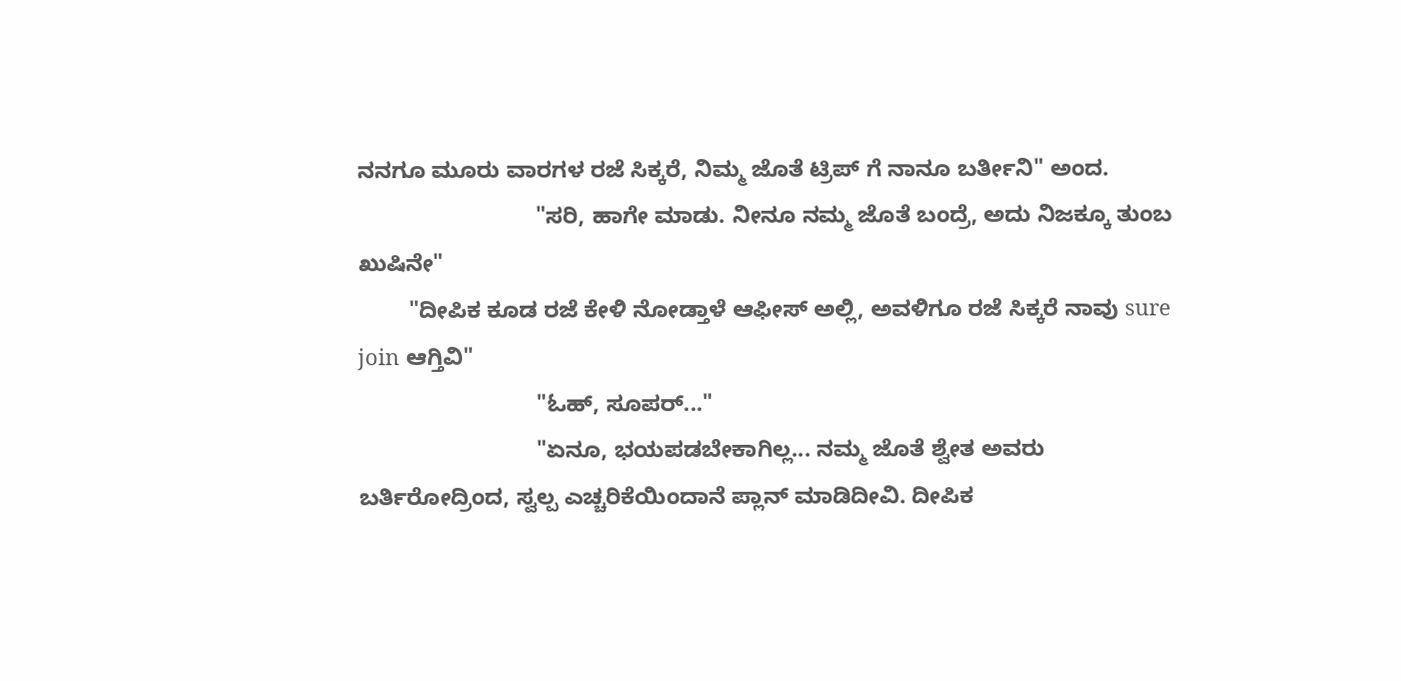ನನಗೂ ಮೂರು ವಾರಗಳ ರಜೆ ಸಿಕ್ಕರೆ, ನಿಮ್ಮ ಜೊತೆ ಟ್ರಿಪ್ ಗೆ ನಾನೂ ಬರ್ತೀನಿ" ಅಂದ.
                            "ಸರಿ, ಹಾಗೇ ಮಾಡು. ನೀನೂ ನಮ್ಮ ಜೊತೆ ಬಂದ್ರೆ, ಅದು ನಿಜಕ್ಕೂ ತುಂಬ ಖುಷಿನೇ"
        "ದೀಪಿಕ ಕೂಡ ರಜೆ ಕೇಳಿ ನೋಡ್ತಾಳೆ ಆಫೀಸ್ ಅಲ್ಲಿ, ಅವಳಿಗೂ ರಜೆ ಸಿಕ್ಕರೆ ನಾವು sure join ಆಗ್ತಿವಿ"
                            "ಓಹ್, ಸೂಪರ್..."
                            "ಏನೂ, ಭಯಪಡಬೇಕಾಗಿಲ್ಲ... ನಮ್ಮ ಜೊತೆ ಶ್ವೇತ ಅವರು ಬರ್ತಿರೋದ್ರಿಂದ, ಸ್ವಲ್ಪ ಎಚ್ಚರಿಕೆಯಿಂದಾನೆ ಪ್ಲಾನ್ ಮಾಡಿದೀವಿ. ದೀಪಿಕ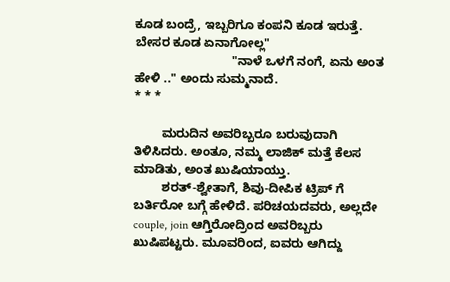ಕೂಡ ಬಂದ್ರೆ, ಇಬ್ಬರಿಗೂ ಕಂಪನಿ ಕೂಡ ಇರುತ್ತೆ. ಬೇಸರ ಕೂಡ ಏನಾಗೋಲ್ಲ"
                            "ನಾಳೆ ಒಳಗೆ ನಂಗೆ, ಏನು ಅಂತ ಹೇಳಿ .." ಅಂದು ಸುಮ್ಮನಾದೆ.
* * *

        ಮರುದಿನ ಅವರಿಬ್ಬರೂ ಬರುವುದಾಗಿ ತಿಳಿಸಿದರು. ಅಂತೂ, ನಮ್ಮ ಲಾಜಿಕ್ ಮತ್ತೆ ಕೆಲಸ ಮಾಡಿತು, ಅಂತ ಖುಷಿಯಾಯ್ತು.
        ಶರತ್-ಶ್ವೇತಾಗೆ, ಶಿವು-ದೀಪಿಕ ಟ್ರಿಪ್ ಗೆ ಬರ್ತಿರೋ ಬಗ್ಗೆ ಹೇಳಿದೆ. ಪರಿಚಯದವರು, ಅಲ್ಲದೇ couple, join ಆಗ್ತಿರೋದ್ರಿಂದ ಅವರಿಬ್ಬರು ಖುಷಿಪಟ್ಟರು. ಮೂವರಿಂದ, ಐವರು ಆಗಿದ್ದು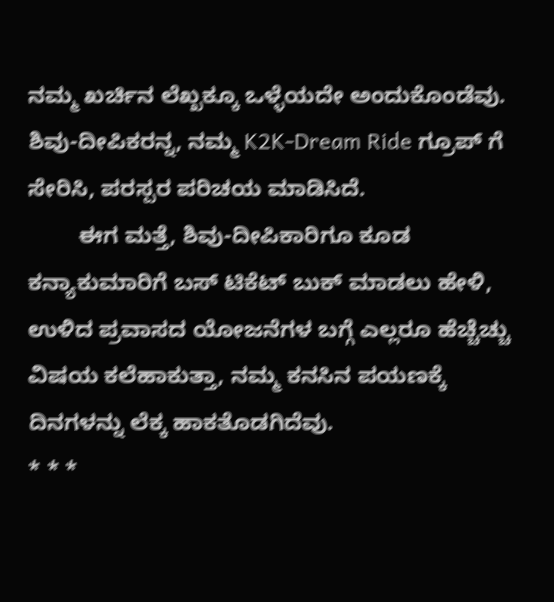ನಮ್ಮ ಖರ್ಚಿನ ಲೆಖ್ಖಕ್ಕೂ ಒಳ್ಳೆಯದೇ ಅಂದುಕೊಂಡೆವು. ಶಿವು-ದೀಪಿಕರನ್ನ, ನಮ್ಮ K2K-Dream Ride ಗ್ರೂಪ್ ಗೆ ಸೇರಿಸಿ, ಪರಸ್ಪರ ಪರಿಚಯ ಮಾಡಿಸಿದೆ.
        ಈಗ ಮತ್ತೆ, ಶಿವು-ದೀಪಿಕಾರಿಗೂ ಕೂಡ ಕನ್ಯಾಕುಮಾರಿಗೆ ಬಸ್ ಟಿಕೆಟ್ ಬುಕ್ ಮಾಡಲು ಹೇಳಿ, ಉಳಿದ ಪ್ರವಾಸದ ಯೋಜನೆಗಳ ಬಗ್ಗೆ ಎಲ್ಲರೂ ಹೆಚ್ಚೆಚ್ಚು ವಿಷಯ ಕಲೆಹಾಕುತ್ತಾ, ನಮ್ಮ ಕನಸಿನ ಪಯಣಕ್ಕೆ ದಿನಗಳನ್ನು ಲೆಕ್ಕ ಹಾಕತೊಡಗಿದೆವು.
* * *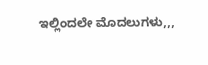ಇಲ್ಲಿಂದಲೇ ಮೊದಲುಗಳು,,,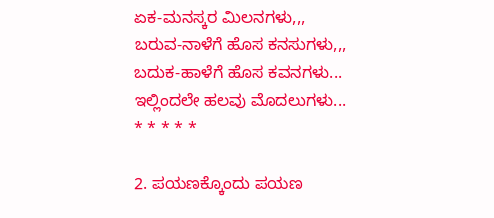ಏಕ-ಮನಸ್ಕರ ಮಿಲನಗಳು,,,
ಬರುವ-ನಾಳೆಗೆ ಹೊಸ ಕನಸುಗಳು,,,
ಬದುಕ-ಹಾಳೆಗೆ ಹೊಸ ಕವನಗಳು...
ಇಲ್ಲಿಂದಲೇ ಹಲವು ಮೊದಲುಗಳು...
* * * * *

2. ಪಯಣಕ್ಕೊಂದು ಪಯಣ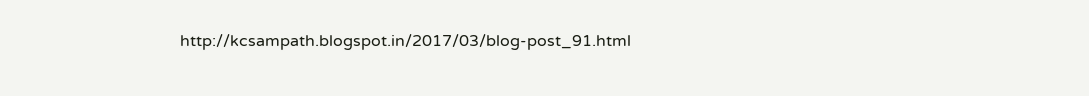http://kcsampath.blogspot.in/2017/03/blog-post_91.html